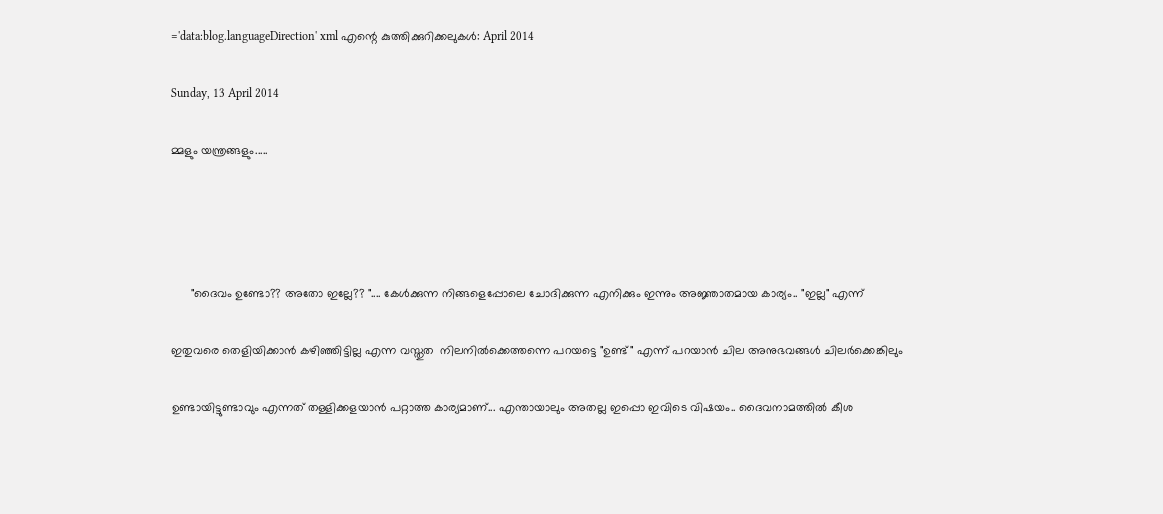='data:blog.languageDirection' xml എന്റെ കുത്തിക്കുറിക്കലുകള്‍: April 2014

Sunday, 13 April 2014

മ്മളും യന്ത്രങ്ങളും.....




      "ദൈവം ഉണ്ടോ?? അതോ ഇല്ലേ?? ".... കേള്‍ക്കുന്ന നിങ്ങളെപ്പോലെ ചോദിക്കുന്ന എനിക്കും ഇന്നും അജ്ഞാതമായ കാര്യം.. "ഇല്ല" എന്ന്

ഇതുവരെ തെളിയിക്കാന്‍ കഴിഞ്ഞിട്ടില്ല എന്ന വസ്തുത  നിലനില്‍ക്കെത്തന്നെ പറയട്ടെ "ഉണ്ട്" എന്ന് പറയാന്‍ ചില അനുഭവങ്ങള്‍ ചിലര്‍ക്കെങ്കിലും

ഉണ്ടായിട്ടുണ്ടാവും എന്നത് തള്ളിക്കളയാന്‍ പറ്റാത്ത കാര്യമാണ്... എന്തായാലും അതല്ല ഇപ്പൊ ഇവിടെ വിഷയം.. ദൈവനാമത്തില്‍ കീശ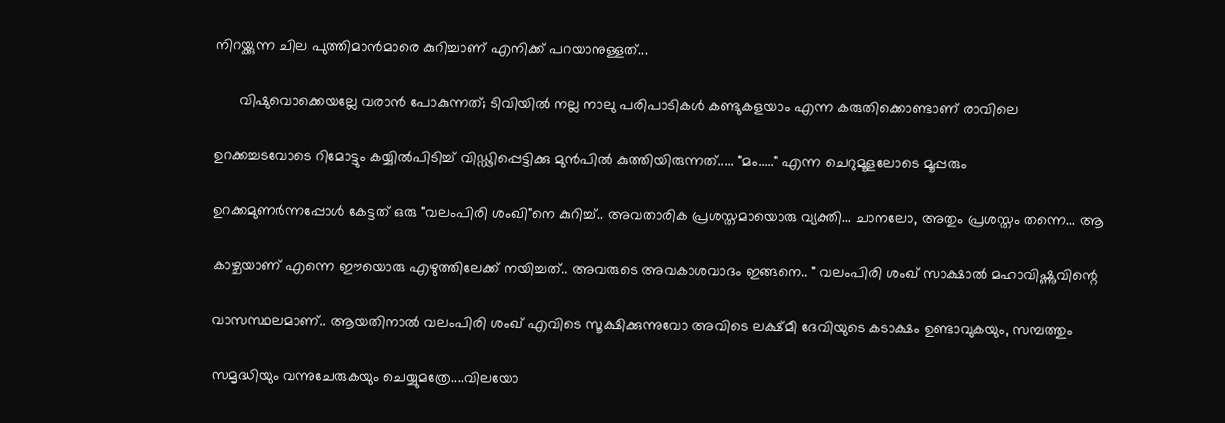നിറയ്ക്കുന്ന ചില പുത്തിമാന്‍മാരെ കുറിച്ചാണ് എനിക്ക് പറയാനുള്ളത്...

      വിഷുവൊക്കെയല്ലേ വരാന്‍ പോകുന്നത്; ടിവിയില്‍ നല്ല നാലു പരിപാടികള്‍ കണ്ടുകളയാം എന്ന കരുതിക്കൊണ്ടാണ് രാവിലെ

ഉറക്കച്ചടവോടെ റിമോട്ടും കയ്യില്‍പിടിച്ച് വിഡ്ഢിപ്പെട്ടിക്കു മുന്‍പില്‍ കുത്തിയിരുന്നത്..... "മം....." എന്ന ചെറുമൂളലോടെ മൂപ്പരും

ഉറക്കമുണര്‍ന്നപ്പോള്‍ കേട്ടത് ഒരു "വലംപിരി ശംഖി"നെ കുറിച്ച്.. അവതാരിക പ്രശസ്തമായൊരു വ്യക്തി... ചാനലോ, അതും പ്രശസ്തം തന്നെ... ആ

കാഴ്ചയാണ് എന്നെ ഈയൊരു എഴുത്തിലേക്ക്‌ നയിച്ചത്.. അവരുടെ അവകാശവാദം ഇങ്ങനെ.. " വലംപിരി ശംഖ് സാക്ഷാല്‍ മഹാവിഷ്ണുവിന്റെ

വാസസ്ഥലമാണ്.. ആയതിനാല്‍ വലംപിരി ശംഖ് എവിടെ സൂക്ഷിക്കുന്നുവോ അവിടെ ലക്ഷ്മീ ദേവിയുടെ കടാക്ഷം ഉണ്ടാവുകയും, സമ്പത്തും

സമൃദ്ധിയും വന്നുചേരുകയും ചെയ്യുമത്രേ....വിലയോ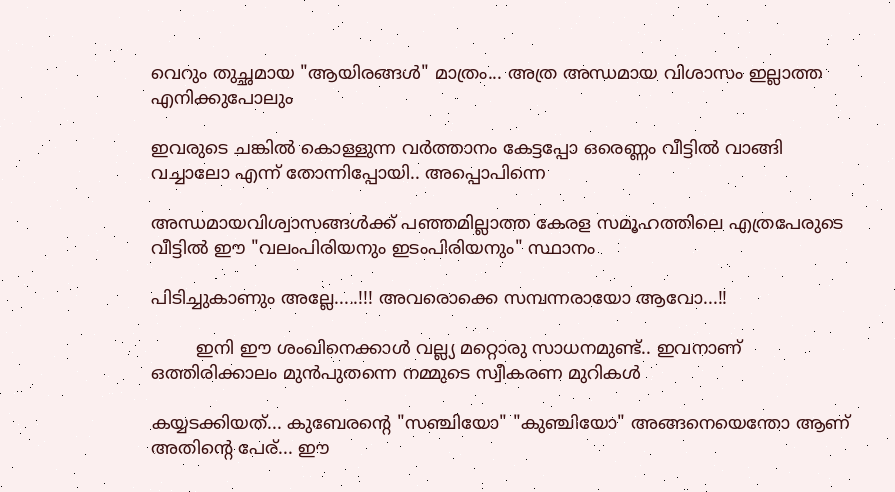വെറും തുച്ഛമായ "ആയിരങ്ങള്‍" മാത്രം... അത്ര അന്ധമായ വിശാസം ഇല്ലാത്ത എനിക്കുപോലും

ഇവരുടെ ചങ്കില്‍ കൊള്ളുന്ന വര്‍ത്താനം കേട്ടപ്പോ ഒരെണ്ണം വീട്ടില്‍ വാങ്ങി വച്ചാലോ എന്ന് തോന്നിപ്പോയി.. അപ്പൊപിന്നെ

അന്ധമായവിശ്വാസങ്ങള്‍ക്ക് പഞ്ഞമില്ലാത്ത കേരള സമൂഹത്തിലെ എത്രപേരുടെ വീട്ടില്‍ ഈ "വലംപിരിയനും ഇടംപിരിയനും" സ്ഥാനം

പിടിച്ചുകാണും അല്ലേ.....!!! അവരൊക്കെ സമ്പന്നരായോ ആവോ...!!

        ഇനി ഈ ശംഖിനെക്കാള്‍ വല്ല്യ മറ്റൊരു സാധനമുണ്ട്.. ഇവനാണ് ഒത്തിരിക്കാലം മുന്‍പുതന്നെ നമ്മുടെ സ്വീകരണ മുറികള്‍

കയ്യടക്കിയത്... കുബേരന്റെ "സഞ്ചിയോ" "കുഞ്ചിയോ" അങ്ങനെയെന്തോ ആണ് അതിന്റെ പേര്... ഈ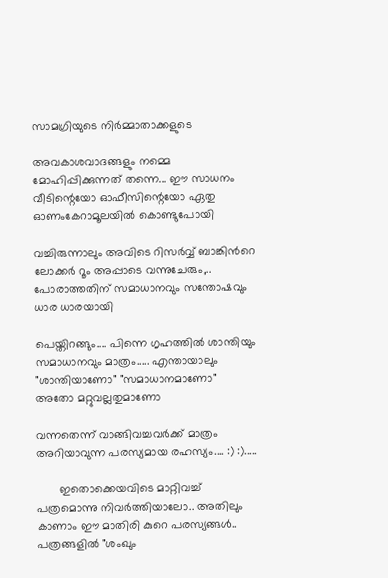സാമഗ്രിയുടെ നിര്‍മ്മാതാക്കളുടെ

അവകാശവാദങ്ങളും നമ്മെ മോഹിപ്പിക്കുന്നത് തന്നെ... ഈ സാധനം വീടിന്റെയോ ഓഫീസിന്റെയോ ഏതു ഓണംകേറാമൂലയില്‍ കൊണ്ടുപോയി

വച്ചിരുന്നാലും അവിടെ റിസര്‍വ്വ് ബാങ്കിന്‍റെ ലോക്കര്‍ റൂം അപ്പാടെ വന്നുചേരും,.. പോരാത്തതിന് സമാധാനവും സന്തോഷവും ധാര ധാരയായി

പെയ്തിറങ്ങും.... പിന്നെ ഗൃഹത്തില്‍ ശാന്തിയും സമാധാനവും മാത്രം..... എന്തായാലും "ശാന്തിയാണോ" "സമാധാനമാണോ" അതോ മറ്റുവല്ലതുമാണോ

വന്നതെന്ന് വാങ്ങിവച്ചവര്‍ക്ക് മാത്രം അറിയാവുന്ന പരസ്യമായ രഹസ്യം.... :) :).....

       ഇതൊക്കെയവിടെ മാറ്റിവച്ച് പത്രമൊന്നു നിവര്‍ത്തിയാലോ.. അതിലും കാണാം ഈ മാതിരി കുറെ പരസ്യങ്ങള്‍.. പത്രങ്ങളില്‍ "ശംഖും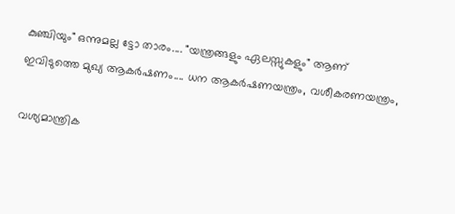കുഞ്ചിയും" ഒന്നുമല്ല ട്ടോ താരം.... "യന്ത്രങ്ങളും ഏലസ്സുകളും" ആണ് ഇവിടുത്തെ മുഖ്യ ആകര്‍ഷണം.... ധന ആകര്‍ഷണയന്ത്രം, വശീകരണയന്ത്രം,

വശ്യമാന്ത്രിക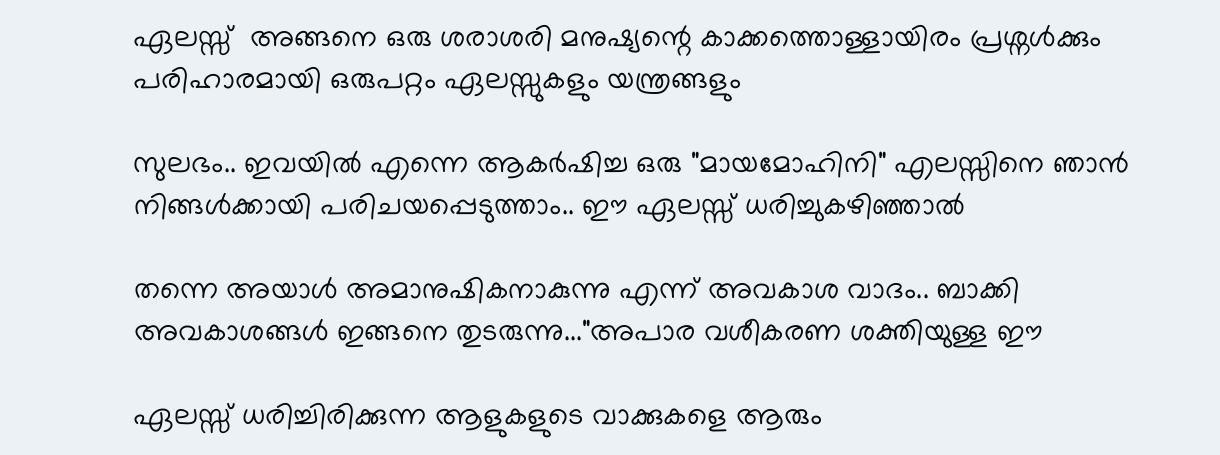ഏലസ്സ്  അങ്ങനെ ഒരു ശരാശരി മനുഷ്യന്റെ കാക്കത്തൊള്ളായിരം പ്രശ്നള്‍ക്കും പരിഹാരമായി ഒരുപറ്റം ഏലസ്സുകളും യന്ത്രങ്ങളും

സുലഭം.. ഇവയില്‍ എന്നെ ആകര്‍ഷിച്ച ഒരു "മായമോഹിനി" എലസ്സിനെ ഞാന്‍ നിങ്ങള്‍ക്കായി പരിചയപ്പെടുത്താം.. ഈ ഏലസ്സ് ധരിച്ചുകഴിഞ്ഞാല്‍

തന്നെ അയാള്‍ അമാനുഷികനാകുന്നു എന്ന് അവകാശ വാദം.. ബാക്കി അവകാശങ്ങള്‍ ഇങ്ങനെ തുടരുന്നു..."അപാര വശീകരണ ശക്തിയുള്ള ഈ

ഏലസ്സ് ധരിച്ചിരിക്കുന്ന ആളുകളുടെ വാക്കുകളെ ആരും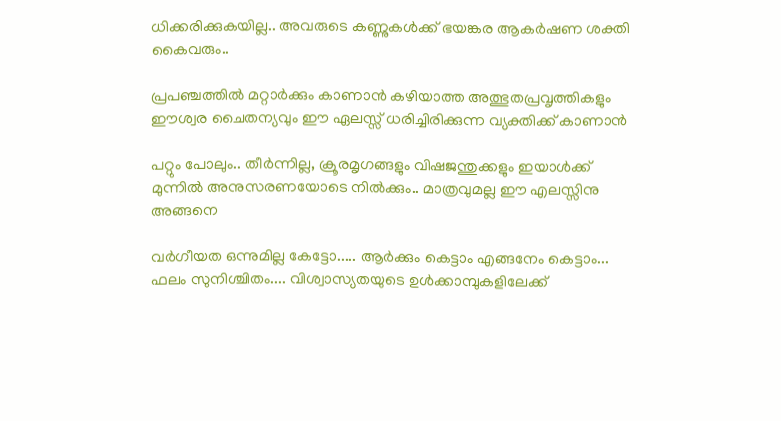ധിക്കരിക്കുകയില്ല.. അവരുടെ കണ്ണുകള്‍ക്ക്‌ ഭയങ്കര ആകര്‍ഷണ ശക്തി കൈവരും..

പ്രപഞ്ചത്തില്‍ മറ്റാര്‍ക്കും കാണാന്‍ കഴിയാത്ത അത്ഭുതപ്രവൃത്തികളും ഈശ്വര ചൈതന്യവും ഈ ഏലസ്സ് ധരിച്ചിരിക്കുന്ന വ്യക്തിക്ക് കാണാന്‍

പറ്റും പോലും.. തീര്‍ന്നില്ല, ക്രൂരമൃഗങ്ങളും വിഷജന്തുക്കളും ഇയാള്‍ക്ക് മുന്നില്‍ അനുസരണയോടെ നില്‍ക്കും.. മാത്രവുമല്ല ഈ എലസ്സിനു അങ്ങനെ

വര്‍ഗീയത ഒന്നുമില്ല കേട്ടോ..... ആര്‍ക്കും കെട്ടാം എങ്ങനേം കെട്ടാം... ഫലം സുനിശ്ചിതം.... വിശ്വാസ്യതയുടെ ഉള്‍ക്കാമ്പുകളിലേക്ക്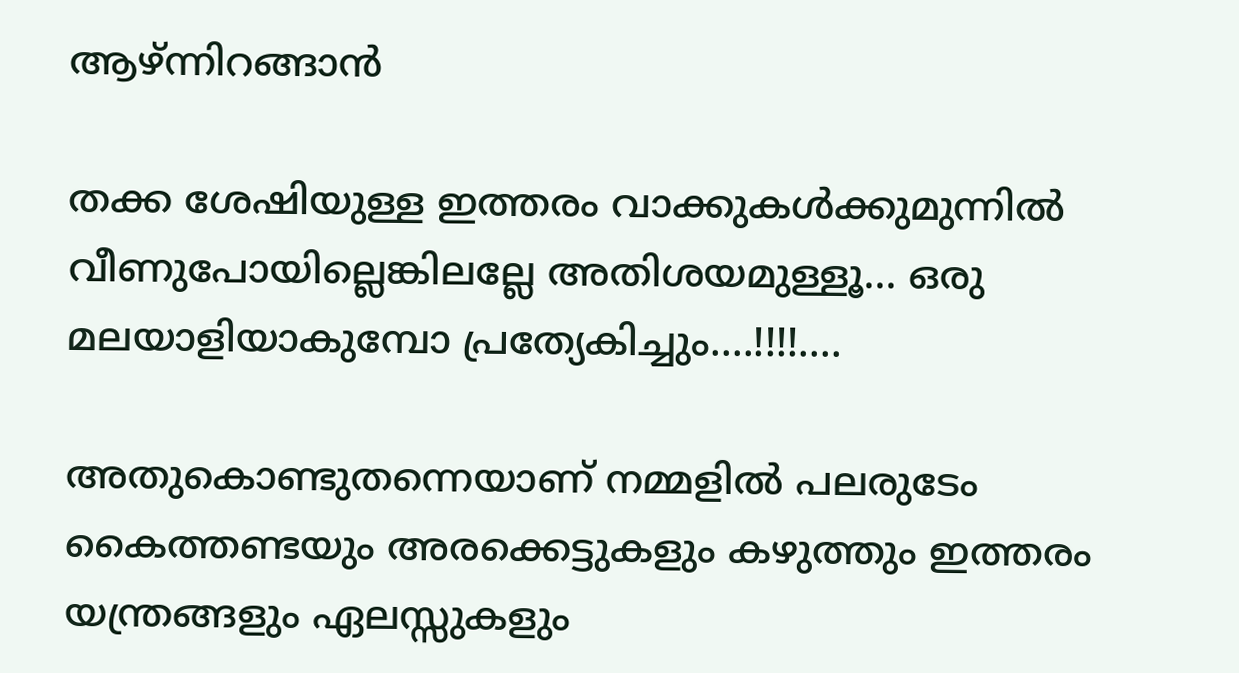ആഴ്ന്നിറങ്ങാന്‍

തക്ക ശേഷിയുള്ള ഇത്തരം വാക്കുകള്‍ക്കുമുന്നില്‍ വീണുപോയില്ലെങ്കിലല്ലേ അതിശയമുള്ളൂ... ഒരു മലയാളിയാകുമ്പോ പ്രത്യേകിച്ചും....!!!!....

അതുകൊണ്ടുതന്നെയാണ് നമ്മളില്‍ പലരുടേം കൈത്തണ്ടയും അരക്കെട്ടുകളും കഴുത്തും ഇത്തരം യന്ത്രങ്ങളും ഏലസ്സുകളും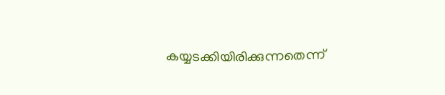കയ്യടക്കിയിരിക്കുന്നതെന്ന്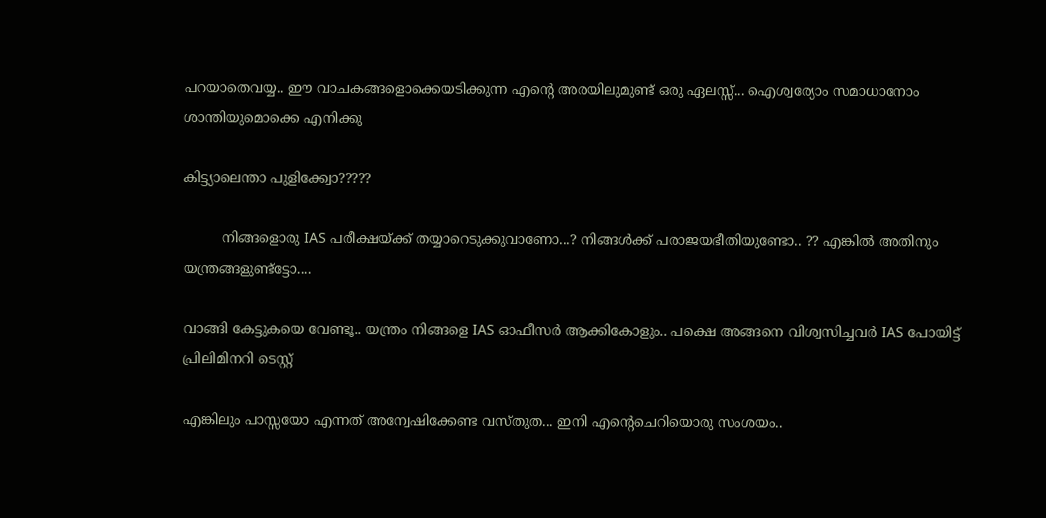പറയാതെവയ്യ.. ഈ വാചകങ്ങളൊക്കെയടിക്കുന്ന എന്റെ അരയിലുമുണ്ട് ഒരു ഏലസ്സ്... ഐശ്വര്യോം സമാധാനോം ശാന്തിയുമൊക്കെ എനിക്കു

കിട്ട്യാലെന്താ പുളിക്ക്വോ?????

         നിങ്ങളൊരു IAS പരീക്ഷയ്ക്ക് തയ്യാറെടുക്കുവാണോ...? നിങ്ങള്‍ക്ക് പരാജയഭീതിയുണ്ടോ.. ?? എങ്കില്‍ അതിനും യന്ത്രങ്ങളുണ്ട്ട്ടോ....

വാങ്ങി കേട്ടുകയെ വേണ്ടൂ.. യന്ത്രം നിങ്ങളെ IAS ഓഫീസര്‍ ആക്കികോളും.. പക്ഷെ അങ്ങനെ വിശ്വസിച്ചവര്‍ IAS പോയിട്ട് പ്രിലിമിനറി ടെസ്റ്റ്‌

എങ്കിലും പാസ്സയോ എന്നത് അന്വേഷിക്കേണ്ട വസ്തുത... ഇനി എന്‍റെചെറിയൊരു സംശയം..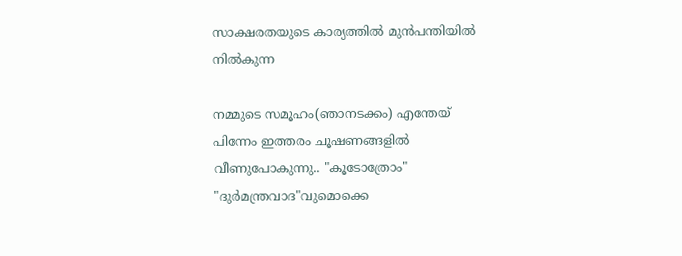സാക്ഷരതയുടെ കാര്യത്തില്‍ മുന്‍പന്തിയില്‍ നില്‍കുന്ന

നമ്മുടെ സമൂഹം(ഞാനടക്കം) എന്തേയ് പിന്നേം ഇത്തരം ചൂഷണങ്ങളില്‍ വീണുപോകുന്നു.. "കൂടോത്രോം" "ദുര്‍മന്ത്രവാദ"വുമൊക്കെ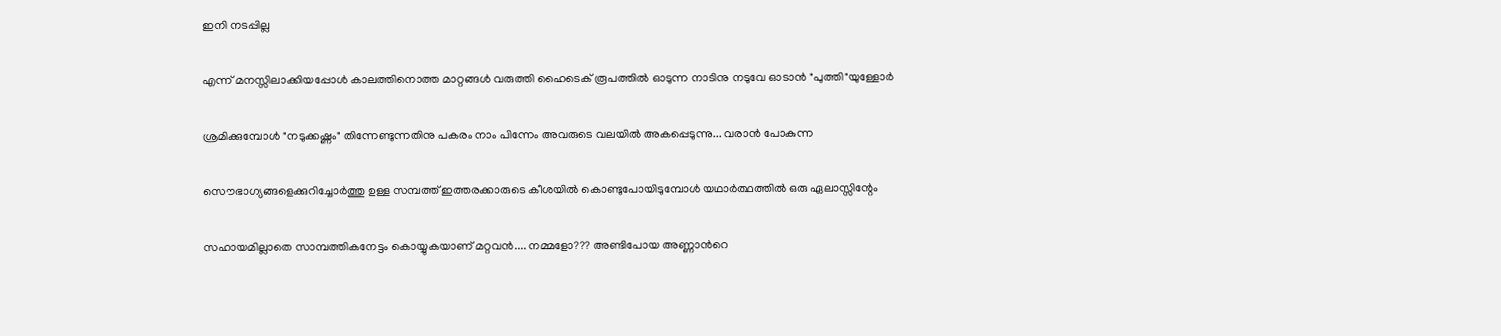ഇനി നടപ്പില്ല

എന്ന് മനസ്സിലാക്കിയപ്പോള്‍ കാലത്തിനൊത്ത മാറ്റങ്ങള്‍ വരുത്തി ഹൈടെക് രൂപത്തില്‍ ഓടുന്ന നാടിനു നടുവേ ഓടാന്‍ "പുത്തി"യുള്ളോര്‍

ശ്രമിക്കുമ്പോള്‍ "നടുക്കഷ്ണം" തിന്നേണ്ടുന്നതിനു പകരം നാം പിന്നേം അവരുടെ വലയില്‍ അകപ്പെടുന്നു... വരാന്‍ പോകുന്ന

സൌഭാഗ്യങ്ങളെക്കുറിച്ചോര്‍ത്തു ഉള്ള സമ്പത്ത് ഇത്തരക്കാരുടെ കീശയില്‍ കൊണ്ടുപോയിടുമ്പോള്‍ യഥാര്‍ത്ഥത്തില്‍ ഒരു ഏലാസ്സിന്റേം

സഹായമില്ലാതെ സാമ്പത്തികനേട്ടം കൊയ്യുകയാണ് മറ്റവന്‍.... നമ്മളോ??? അണ്ടിപോയ അണ്ണാന്‍റെ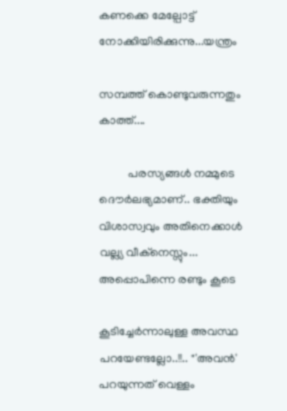കണക്കെ മേല്പോട്ട് നോക്കിയിരിക്കുന്നു...യന്ത്രം

സമ്പത്ത് കൊണ്ടുവരുന്നതും കാത്ത്....

          പരസ്യങ്ങള്‍ നമ്മുടെ ദൌര്‍ലഭ്യമാണ്.. ഭക്തിയും വിശാസ്വവും അതിനെക്കാള്‍ വല്ല്യ വീക്നെസ്സും... അപ്പൊപിന്നെ രണ്ടും കൂടെ

കൂടിച്ചേര്‍ന്നാലുള്ള അവസ്ഥ പറയേണ്ടല്ലോ..!!.. "'അവന്‍' പറയുന്നത് വെള്ളം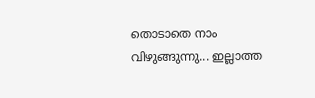തൊടാതെ നാം വിഴുങ്ങുന്നു... ഇല്ലാത്ത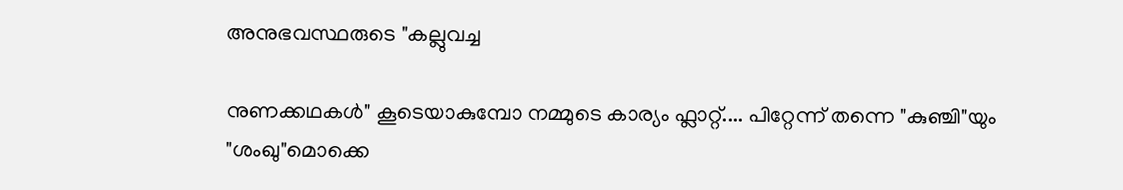അനുഭവസ്ഥരുടെ "കല്ലുവച്ച

നുണക്കഥകള്‍" കൂടെയാകുമ്പോ നമ്മുടെ കാര്യം ഫ്ലാറ്റ്.... പിറ്റേന്ന് തന്നെ "കുഞ്ചി"യും "ശംഖു"മൊക്കെ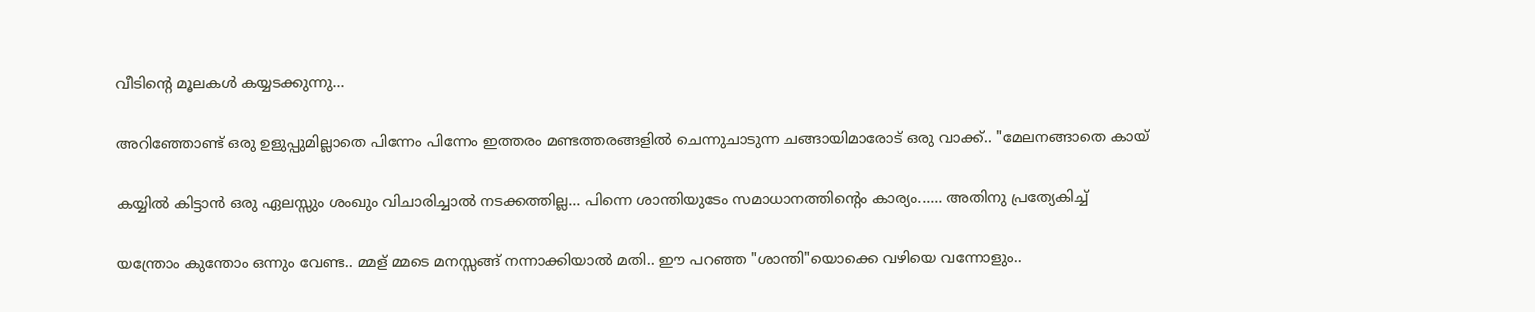വീടിന്റെ മൂലകള്‍ കയ്യടക്കുന്നു...

അറിഞ്ഞോണ്ട്‌ ഒരു ഉളുപ്പുമില്ലാതെ പിന്നേം പിന്നേം ഇത്തരം മണ്ടത്തരങ്ങളില്‍ ചെന്നുചാടുന്ന ചങ്ങായിമാരോട് ഒരു വാക്ക്.. "മേലനങ്ങാതെ കായ്‌

കയ്യില്‍ കിട്ടാന്‍ ഒരു ഏലസ്സും ശംഖും വിചാരിച്ചാല്‍ നടക്കത്തില്ല... പിന്നെ ശാന്തിയുടേം സമാധാനത്തിന്റെം കാര്യം...... അതിനു പ്രത്യേകിച്ച്

യന്ത്രോം കുന്തോം ഒന്നും വേണ്ട.. മ്മള് മ്മടെ മനസ്സങ്ങ് നന്നാക്കിയാല്‍ മതി.. ഈ പറഞ്ഞ "ശാന്തി"യൊക്കെ വഴിയെ വന്നോളും..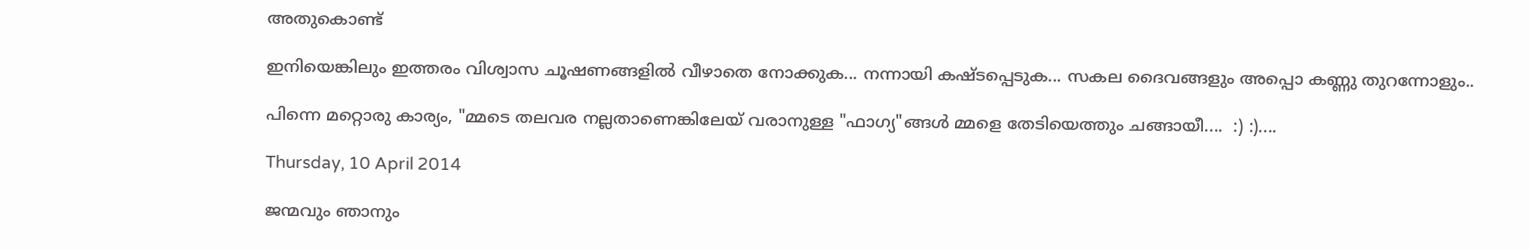അതുകൊണ്ട്

ഇനിയെങ്കിലും ഇത്തരം വിശ്വാസ ചൂഷണങ്ങളില്‍ വീഴാതെ നോക്കുക... നന്നായി കഷ്ടപ്പെടുക... സകല ദൈവങ്ങളും അപ്പൊ കണ്ണു തുറന്നോളും..

പിന്നെ മറ്റൊരു കാര്യം, "മ്മടെ തലവര നല്ലതാണെങ്കിലേയ് വരാനുള്ള "ഫാഗ്യ"ങ്ങള്‍ മ്മളെ തേടിയെത്തും ചങ്ങായീ....  :) :)....

Thursday, 10 April 2014

ജന്മവും ഞാനും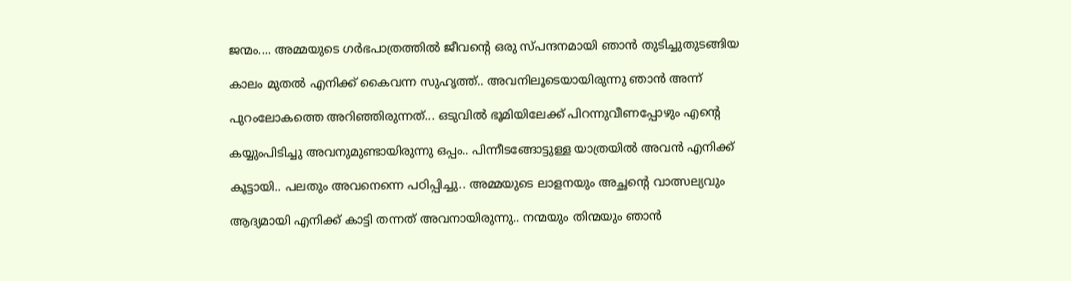ജന്മം.... അമ്മയുടെ ഗര്‍ഭപാത്രത്തില്‍ ജീവന്‍റെ ഒരു സ്പന്ദനമായി ഞാന്‍ തുടിച്ചുതുടങ്ങിയ

കാലം മുതല്‍ എനിക്ക് കൈവന്ന സുഹൃത്ത്.. അവനിലൂടെയായിരുന്നു ഞാന്‍ അന്ന്

പുറംലോകത്തെ അറിഞ്ഞിരുന്നത്... ഒടുവില്‍ ഭൂമിയിലേക്ക്‌ പിറന്നുവീണപ്പോഴും എന്‍റെ

കയ്യുംപിടിച്ചു അവനുമുണ്ടായിരുന്നു ഒപ്പം.. പിന്നീടങ്ങോട്ടുള്ള യാത്രയില്‍ അവന്‍ എനിക്ക്

കൂട്ടായി.. പലതും അവനെന്നെ പഠിപ്പിച്ചു.. അമ്മയുടെ ലാളനയും അച്ഛന്റെ വാത്സല്യവും

ആദ്യമായി എനിക്ക് കാട്ടി തന്നത് അവനായിരുന്നു.. നന്മയും തിന്മയും ഞാന്‍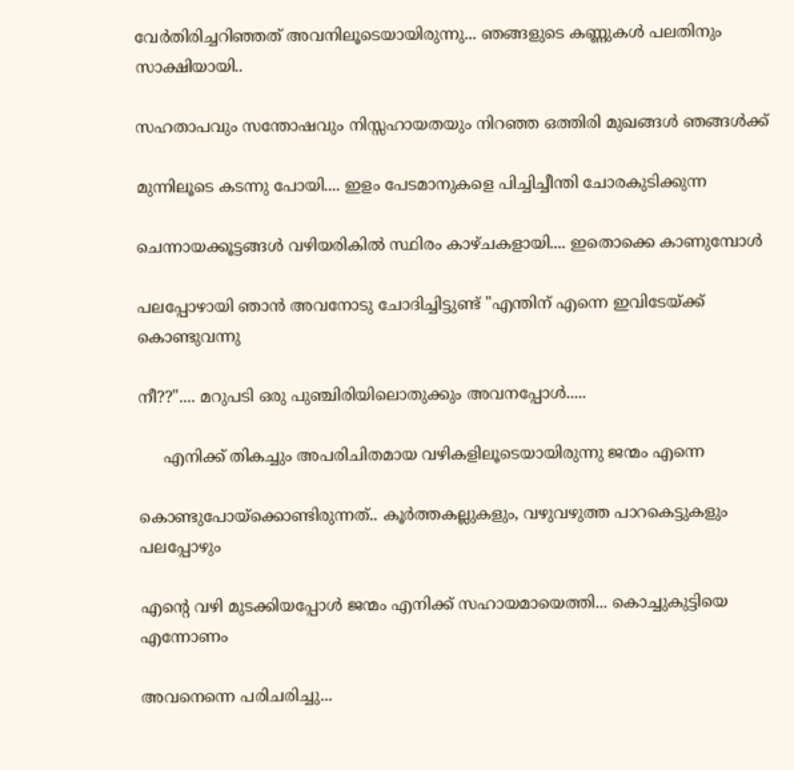വേര്‍തിരിച്ചറിഞ്ഞത് അവനിലൂടെയായിരുന്നു... ഞങ്ങളുടെ കണ്ണുകള്‍ പലതിനും സാക്ഷിയായി..

സഹതാപവും സന്തോഷവും നിസ്സഹായതയും നിറഞ്ഞ ഒത്തിരി മുഖങ്ങള്‍ ഞങ്ങള്‍ക്ക്

മുന്നിലൂടെ കടന്നു പോയി.... ഇളം പേടമാനുകളെ പിച്ചിച്ചീന്തി ചോരകുടിക്കുന്ന

ചെന്നായക്കൂട്ടങ്ങള്‍ വഴിയരികില്‍ സ്ഥിരം കാഴ്ചകളായി.... ഇതൊക്കെ കാണുമ്പോള്‍

പലപ്പോഴായി ഞാന്‍ അവനോടു ചോദിച്ചിട്ടുണ്ട് "എന്തിന് എന്നെ ഇവിടേയ്ക്ക് കൊണ്ടുവന്നു

നീ??".... മറുപടി ഒരു പുഞ്ചിരിയിലൊതുക്കും അവനപ്പോള്‍.....

     എനിക്ക് തികച്ചും അപരിചിതമായ വഴികളിലൂടെയായിരുന്നു ജന്മം എന്നെ

കൊണ്ടുപോയ്ക്കൊണ്ടിരുന്നത്.. കൂര്‍ത്തകല്ലുകളും, വഴുവഴുത്ത പാറകെട്ടുകളും പലപ്പോഴും

എന്റെ വഴി മുടക്കിയപ്പോള്‍ ജന്മം എനിക്ക് സഹായമായെത്തി... കൊച്ചുകുട്ടിയെ എന്നോണം

അവനെന്നെ പരിചരിച്ചു...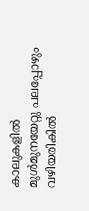കാലുകളില്‍ മുള്‍മുനയേറ്റു പലപ്പോഴും വഴിയരികില്‍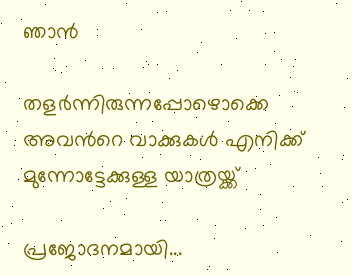ഞാന്‍

തളര്‍ന്നിരുന്നപ്പോഴൊക്കെ  അവന്‍റെ വാക്കുകള്‍ എനിക്ക് മുന്നോട്ടേക്കുള്ള യാത്രയ്ക്ക്

പ്രജോദനമായി...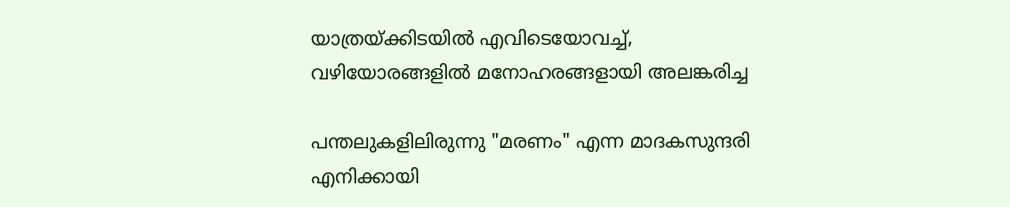യാത്രയ്ക്കിടയില്‍ എവിടെയോവച്ച്, വഴിയോരങ്ങളില്‍ മനോഹരങ്ങളായി അലങ്കരിച്ച

പന്തലുകളിലിരുന്നു "മരണം" എന്ന മാദകസുന്ദരി എനിക്കായി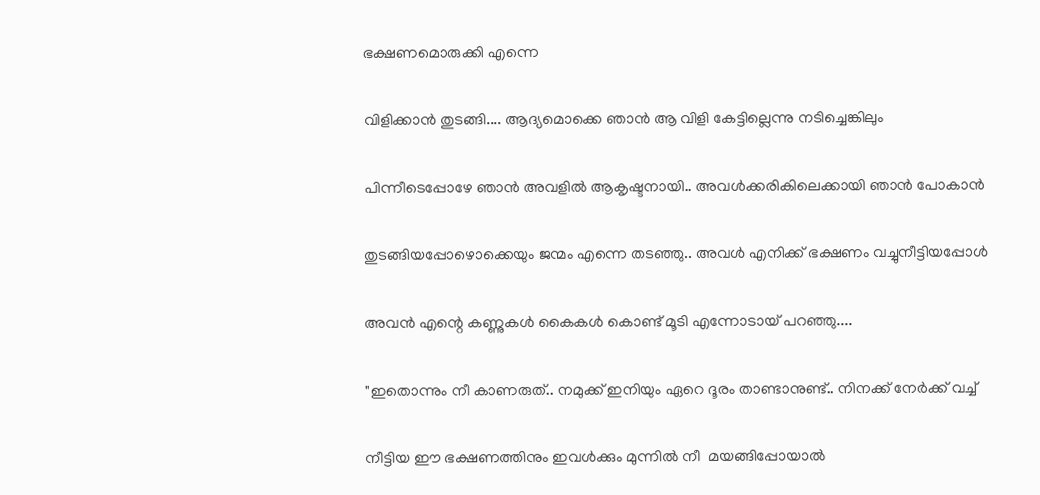ഭക്ഷണമൊരുക്കി എന്നെ

വിളിക്കാന്‍ തുടങ്ങി.... ആദ്യമൊക്കെ ഞാന്‍ ആ വിളി കേട്ടില്ലെന്നു നടിച്ചെങ്കിലും

പിന്നീടെപ്പോഴേ ഞാന്‍ അവളില്‍ ആകൃഷ്ടനായി.. അവള്‍ക്കരികിലെക്കായി ഞാന്‍ പോകാന്‍

തുടങ്ങിയപ്പോഴൊക്കെയും ജന്മം എന്നെ തടഞ്ഞു.. അവള്‍ എനിക്ക് ഭക്ഷണം വച്ചുനീട്ടിയപ്പോള്‍

അവന്‍ എന്റെ കണ്ണുകള്‍ കൈകള്‍ കൊണ്ട് മൂടി എന്നോടായ് പറഞ്ഞു....

"ഇതൊന്നും നീ കാണരുത്.. നമുക്ക് ഇനിയും ഏറെ ദൂരം താണ്ടാനുണ്ട്.. നിനക്ക് നേര്‍ക്ക്‌ വച്ച്

നീട്ടിയ ഈ ഭക്ഷണത്തിനും ഇവള്‍ക്കും മുന്നില്‍ നീ  മയങ്ങിപ്പോയാല്‍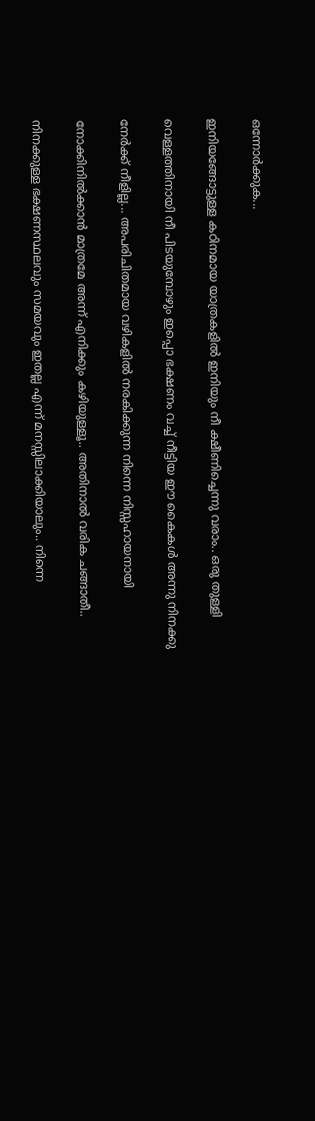ഒന്നോര്‍ക്കുക...

ഇനിയങ്ങോട്ടുള്ള കഠിനമായ യാത്രകളില്‍ ഇനിയും നീ ക്ഷീണിച്ചെന്നു വരാം.. ഒരു തുള്ളി

വെള്ളത്തിനായി നീ പിടയുമ്പോഴും ഇപ്പൊ ഭക്ഷണം വച്ച് നീട്ടിയ ഈ കൈകള്‍ അന്നു നിനക്കു

നേര്‍ക്ക്‌ നീളില്ല... അപരിചിതമായ വഴികളില്‍ നരകിക്കുന്ന നിന്നെ നിസ്സഹായനായി

നോക്കിനില്‍ക്കാന്‍ മാത്രമേ അന്ന് എനിക്കും കഴിയുള്ളൂ.. അതിനാല്‍ വരിക ചങ്ങാതീ..

നിനക്കുള്ള ഭക്ഷണസ്ഥലവും സമയവും ഇതല്ല എന്ന് മനസ്സിലാക്കിയാലും.. നിന്നെ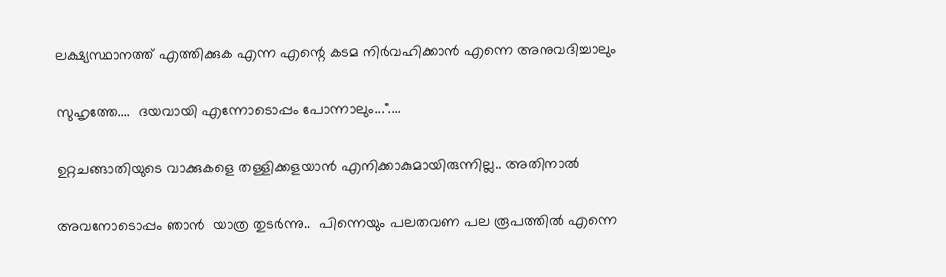ലക്ഷ്യസ്ഥാനത്ത് എത്തിക്കുക എന്ന എന്റെ കടമ നിര്‍വഹിക്കാന്‍ എന്നെ അനുവദിച്ചാലും

സുഹൃത്തേ....  ദയവായി എന്നോടൊപ്പം പോന്നാലും..."....

ഉറ്റചങ്ങാതിയുടെ വാക്കുകളെ തള്ളിക്കളയാന്‍ എനിക്കാകുമായിരുന്നില്ല.. അതിനാല്‍

അവനോടൊപ്പം ഞാന്‍  യാത്ര തുടര്‍ന്നു..  പിന്നെയും പലതവണ പല രൂപത്തില്‍ എന്നെ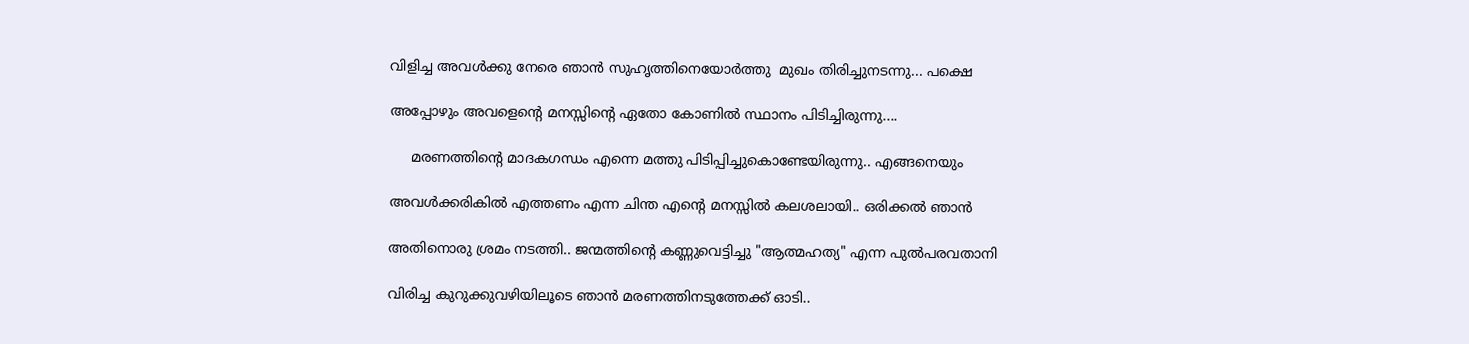വിളിച്ച അവള്‍ക്കു നേരെ ഞാന്‍ സുഹൃത്തിനെയോര്‍ത്തു  മുഖം തിരിച്ചുനടന്നു... പക്ഷെ

അപ്പോഴും അവളെന്റെ മനസ്സിന്റെ ഏതോ കോണില്‍ സ്ഥാനം പിടിച്ചിരുന്നു....

     മരണത്തിന്റെ മാദകഗന്ധം എന്നെ മത്തു പിടിപ്പിച്ചുകൊണ്ടേയിരുന്നു.. എങ്ങനെയും

അവള്‍ക്കരികില്‍ എത്തണം എന്ന ചിന്ത എന്റെ മനസ്സില്‍ കലശലായി.. ഒരിക്കല്‍ ഞാന്‍

അതിനൊരു ശ്രമം നടത്തി.. ജന്മത്തിന്റെ കണ്ണുവെട്ടിച്ചു "ആത്മഹത്യ" എന്ന പുല്‍പരവതാനി

വിരിച്ച കുറുക്കുവഴിയിലൂടെ ഞാന്‍ മരണത്തിനടുത്തേക്ക് ഓടി..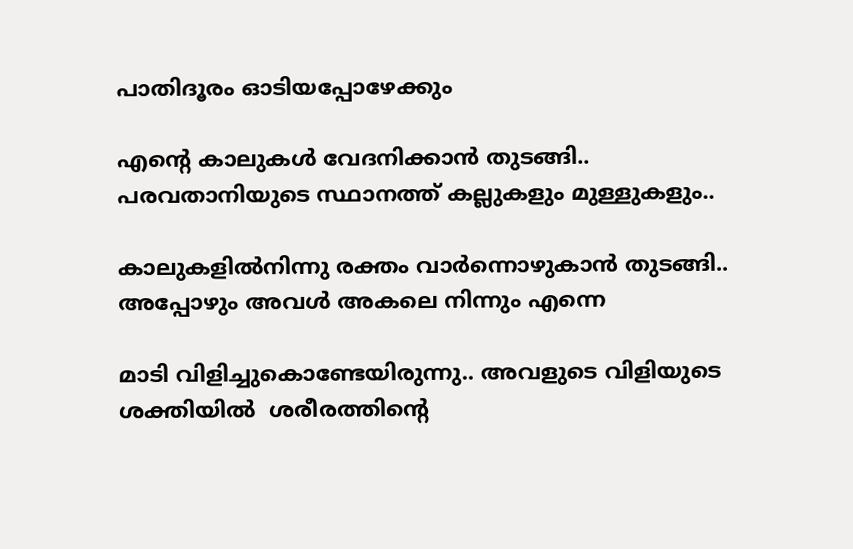പാതിദൂരം ഓടിയപ്പോഴേക്കും

എന്റെ കാലുകള്‍ വേദനിക്കാന്‍ തുടങ്ങി.. പരവതാനിയുടെ സ്ഥാനത്ത് കല്ലുകളും മുള്ളുകളും..

കാലുകളില്‍നിന്നു രക്തം വാര്‍ന്നൊഴുകാന്‍ തുടങ്ങി.. അപ്പോഴും അവള്‍ അകലെ നിന്നും എന്നെ

മാടി വിളിച്ചുകൊണ്ടേയിരുന്നു.. അവളുടെ വിളിയുടെ ശക്തിയില്‍  ശരീരത്തിന്റെ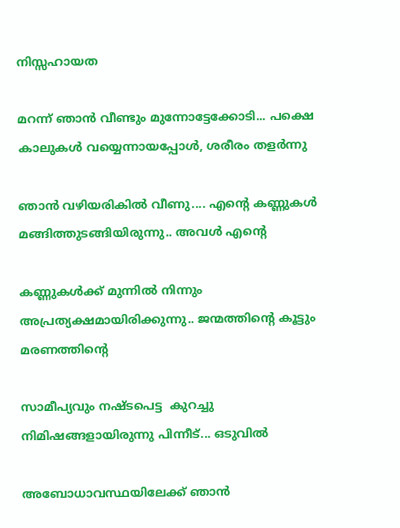നിസ്സഹായത

മറന്ന്‍ ഞാന്‍ വീണ്ടും മുന്നോട്ടേക്കോടി... പക്ഷെ കാലുകള്‍ വയ്യെന്നായപ്പോള്‍, ശരീരം തളര്‍ന്നു

ഞാന്‍ വഴിയരികില്‍ വീണു.... എന്റെ കണ്ണുകള്‍ മങ്ങിത്തുടങ്ങിയിരുന്നു.. അവള്‍ എന്റെ

കണ്ണുകള്‍ക്ക്‌ മുന്നില്‍ നിന്നും അപ്രത്യക്ഷമായിരിക്കുന്നു.. ജന്മത്തിന്റെ കൂട്ടും മരണത്തിന്റെ

സാമീപ്യവും നഷ്ടപെട്ട  കുറച്ചു നിമിഷങ്ങളായിരുന്നു പിന്നീട്... ഒടുവില്‍

അബോധാവസ്ഥയിലേക്ക് ഞാന്‍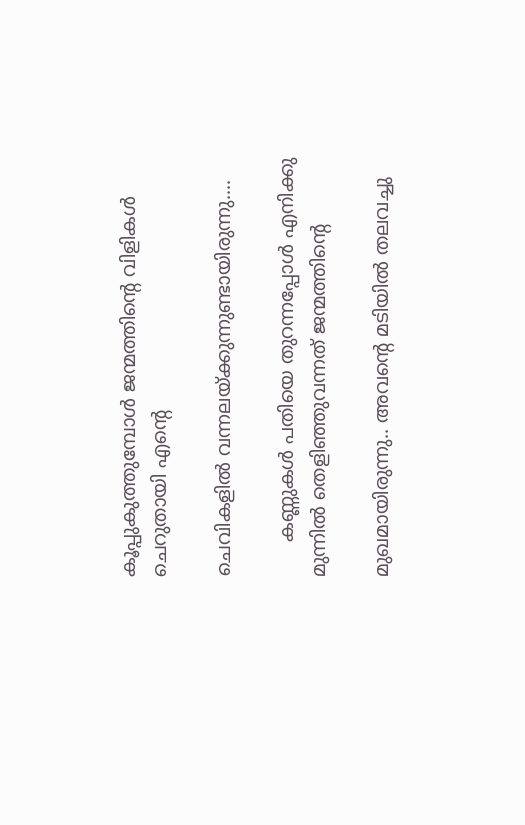കൂപ്പുകുത്തുമ്പോള്‍ ജന്മത്തിന്റെ വിളികള്‍ ചെറുതായി എന്റെ

ചെവികളില്‍ വന്നലയ്ക്കുന്നുണ്ടായിരുന്നു....

      കണ്ണുകള്‍ പതിയെ തുറന്നപ്പോള്‍ എനിക്കു മുന്നില്‍ തെളിഞ്ഞുവന്നത്‌ ജന്മത്തിന്റെ

മുഖമായിരുന്നു.. അവന്റെ മടിയില്‍ തലവച്ചു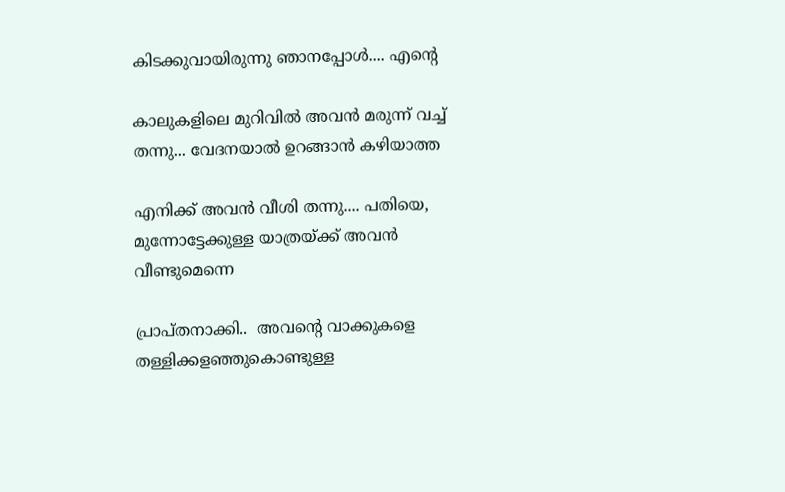കിടക്കുവായിരുന്നു ഞാനപ്പോള്‍.... എന്റെ

കാലുകളിലെ മുറിവില്‍ അവന്‍ മരുന്ന് വച്ച് തന്നു... വേദനയാല്‍ ഉറങ്ങാന്‍ കഴിയാത്ത

എനിക്ക് അവന്‍ വീശി തന്നു.... പതിയെ, മുന്നോട്ടേക്കുള്ള യാത്രയ്ക്ക് അവന്‍ വീണ്ടുമെന്നെ

പ്രാപ്തനാക്കി..  അവന്റെ വാക്കുകളെ തള്ളിക്കളഞ്ഞുകൊണ്ടുള്ള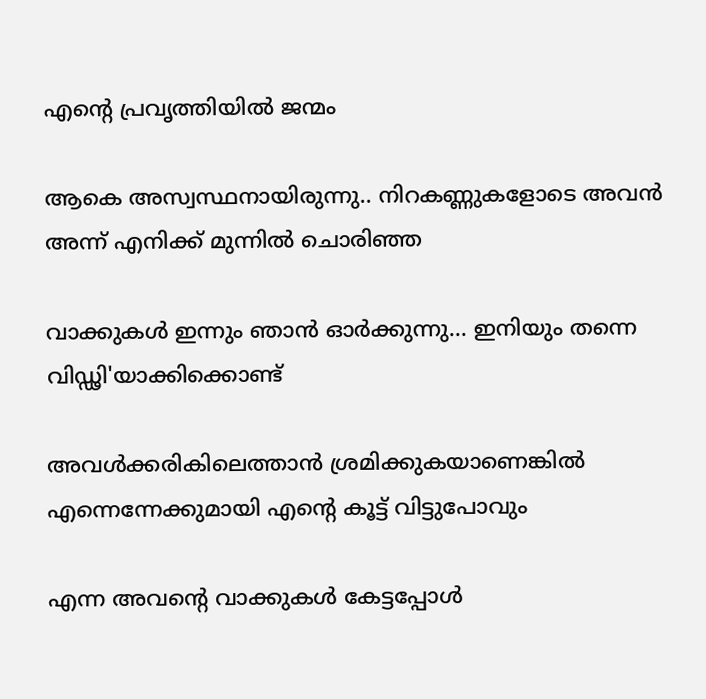എന്റെ പ്രവൃത്തിയില്‍ ജന്മം

ആകെ അസ്വസ്ഥനായിരുന്നു.. നിറകണ്ണുകളോടെ അവന്‍ അന്ന് എനിക്ക് മുന്നില്‍ ചൊരിഞ്ഞ

വാക്കുകള്‍ ഇന്നും ഞാന്‍ ഓര്‍ക്കുന്നു... ഇനിയും തന്നെ വിഡ്ഢി'യാക്കിക്കൊണ്ട്

അവള്‍ക്കരികിലെത്താന്‍ ശ്രമിക്കുകയാണെങ്കില്‍ എന്നെന്നേക്കുമായി എന്റെ കൂട്ട് വിട്ടുപോവും

എന്ന അവന്റെ വാക്കുകള്‍ കേട്ടപ്പോള്‍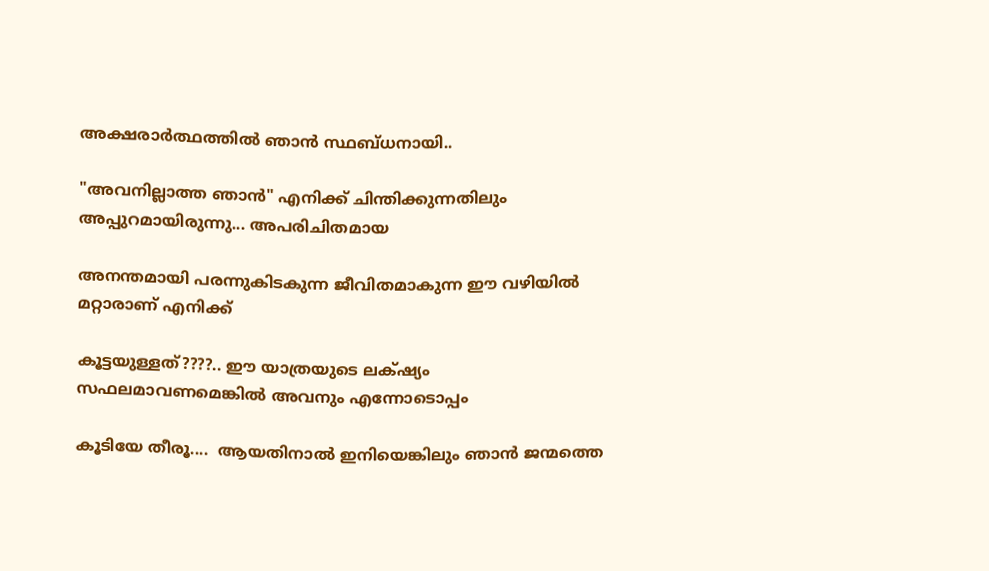അക്ഷരാര്‍ത്ഥത്തില്‍ ഞാന്‍ സ്ഥബ്ധനായി..

"അവനില്ലാത്ത ഞാന്‍" എനിക്ക് ചിന്തിക്കുന്നതിലും അപ്പുറമായിരുന്നു... അപരിചിതമായ

അനന്തമായി പരന്നുകിടകുന്ന ജീവിതമാകുന്ന ഈ വഴിയില്‍ മറ്റാരാണ്‌ എനിക്ക്

കൂട്ടയുള്ളത്????.. ഈ യാത്രയുടെ ലക്‌ഷ്യം സഫലമാവണമെങ്കില്‍ അവനും എന്നോടൊപ്പം

കൂടിയേ തീരൂ....  ആയതിനാല്‍ ഇനിയെങ്കിലും ഞാന്‍ ജന്മത്തെ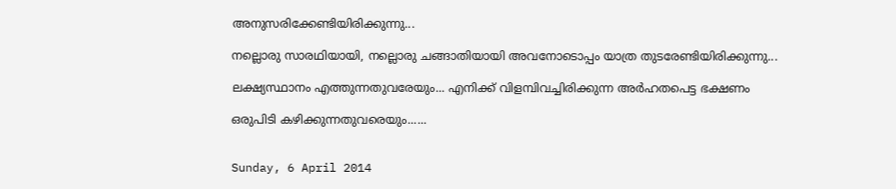അനുസരിക്കേണ്ടിയിരിക്കുന്നു...

നല്ലൊരു സാരഥിയായി, നല്ലൊരു ചങ്ങാതിയായി അവനോടൊപ്പം യാത്ര തുടരേണ്ടിയിരിക്കുന്നു...

ലക്ഷ്യസ്ഥാനം എത്തുന്നതുവരേയും... എനിക്ക് വിളമ്പിവച്ചിരിക്കുന്ന അര്‍ഹതപെട്ട ഭക്ഷണം

ഒരുപിടി കഴിക്കുന്നതുവരെയും......


Sunday, 6 April 2014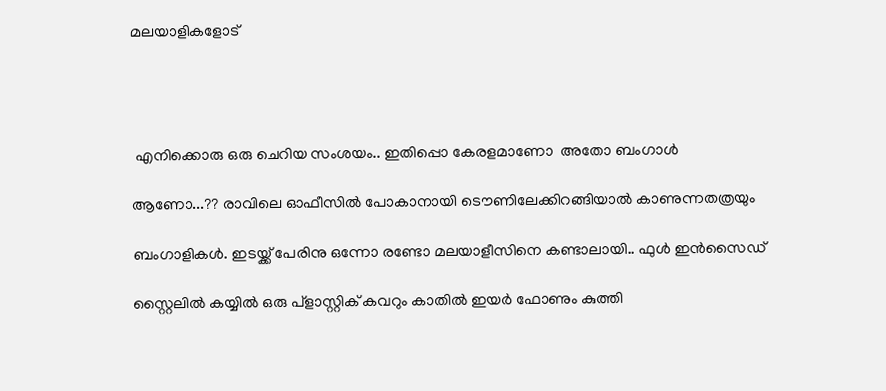മലയാളികളോട്




 എനിക്കൊരു ഒരു ചെറിയ സംശയം.. ഇതിപ്പൊ കേരളമാണോ  അതോ ബംഗാള്‍

ആണോ...?? രാവിലെ ഓഫീസില്‍ പോകാനായി ടൌണിലേക്കിറങ്ങിയാല്‍ കാണുന്നതത്രയും

ബംഗാളികള്‍. ഇടയ്ക്ക് പേരിനു ഒന്നോ രണ്ടോ മലയാളീസിനെ കണ്ടാലായി.. ഫുള്‍ ഇന്‍സൈഡ്

സ്റ്റൈലില്‍ കയ്യില്‍ ഒരു പ്ളാസ്റ്റിക്‌ കവറും കാതില്‍ ഇയര്‍ ഫോണും കുത്തി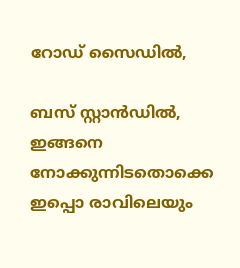റോഡ്‌ സൈഡില്‍,

ബസ്‌ സ്റ്റാന്‍ഡില്‍, ഇങ്ങനെ നോക്കുന്നിടതൊക്കെ ഇപ്പൊ രാവിലെയും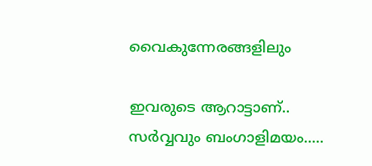വൈകുന്നേരങ്ങളിലും

ഇവരുടെ ആറാട്ടാണ്.. സര്‍വ്വവും ബംഗാളിമയം.....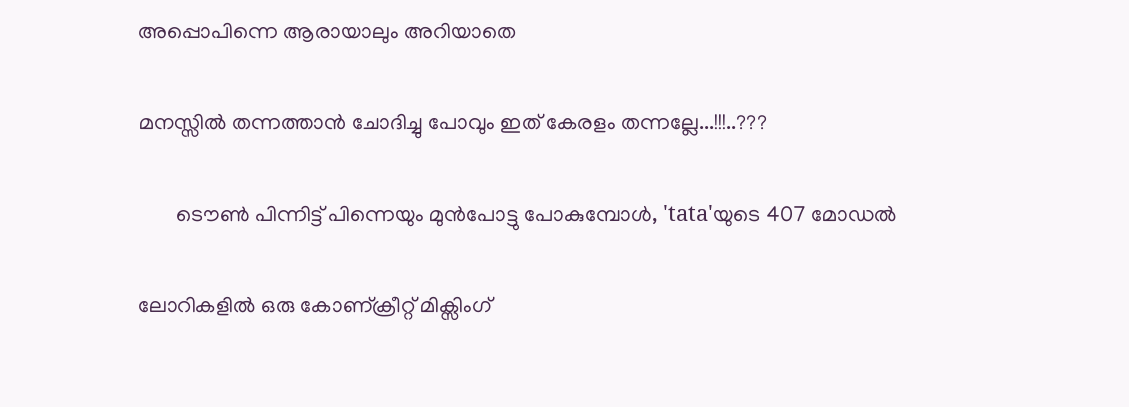അപ്പൊപിന്നെ ആരായാലും അറിയാതെ

മനസ്സില്‍ തന്നത്താന്‍ ചോദിച്ചു പോവും ഇത് കേരളം തന്നല്ലേ...!!!..???

       ടൌണ്‍ പിന്നിട്ട് പിന്നെയും മുന്‍പോട്ടു പോകുമ്പോള്‍, 'tata'യുടെ 407 മോഡല്‍

ലോറികളില്‍ ഒരു കോണ്ക്രീറ്റ് മിക്സിംഗ്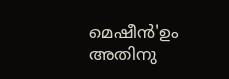മെഷീന്‍'ഉം അതിനു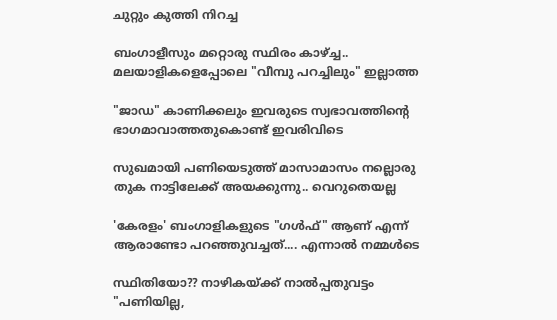ചുറ്റും കുത്തി നിറച്ച

ബംഗാളീസും മറ്റൊരു സ്ഥിരം കാഴ്ച്ച.. മലയാളികളെപ്പോലെ "വീമ്പു പറച്ചിലും" ഇല്ലാത്ത

"ജാഡ" കാണിക്കലും ഇവരുടെ സ്വഭാവത്തിന്റെ ഭാഗമാവാത്തതുകൊണ്ട് ഇവരിവിടെ

സുഖമായി പണിയെടുത്ത് മാസാമാസം നല്ലൊരു തുക നാട്ടിലേക്ക് അയക്കുന്നു.. വെറുതെയല്ല

'കേരളം' ബംഗാളികളുടെ "ഗള്‍ഫ്‌" ആണ് എന്ന് ആരാണ്ടോ പറഞ്ഞുവച്ചത്.... എന്നാല്‍ നമ്മള്‍ടെ

സ്ഥിതിയോ?? നാഴികയ്ക്ക് നാല്‍പ്പതുവട്ടം "പണിയില്ല,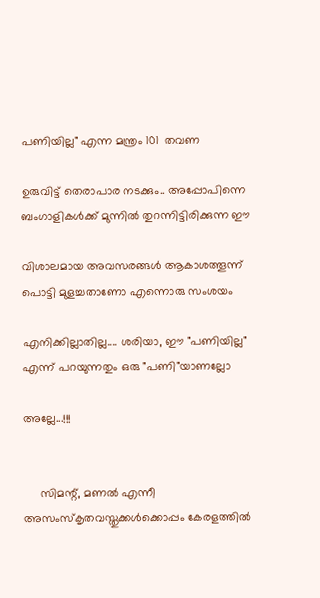പണിയില്ല" എന്ന മന്ത്രം 101  തവണ

ഉരുവിട്ട് തെരാപാര നടക്കും.. അപ്പോപിന്നെ ബംഗാളികള്‍ക്ക് മുന്നില്‍ തുറന്നിട്ടിരിക്കുന്ന ഈ

വിശാലമായ അവസരങ്ങള്‍ ആകാശത്തൂന്ന് പൊട്ടി മുളച്ചതാണോ എന്നൊരു സംശയം

എനിക്കില്ലാതില്ല.... ശരിയാ, ഈ "പണിയില്ല" എന്ന് പറയുന്നതും ഒരു "പണി"യാണല്ലോ

അല്ലേ...!!!


     സിമന്റ്‌, മണല്‍ എന്നീ അസംസ്കൃതവസ്തുക്കള്‍ക്കൊപ്പം കേരളത്തില്‍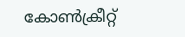കോണ്‍ക്രീറ്റ്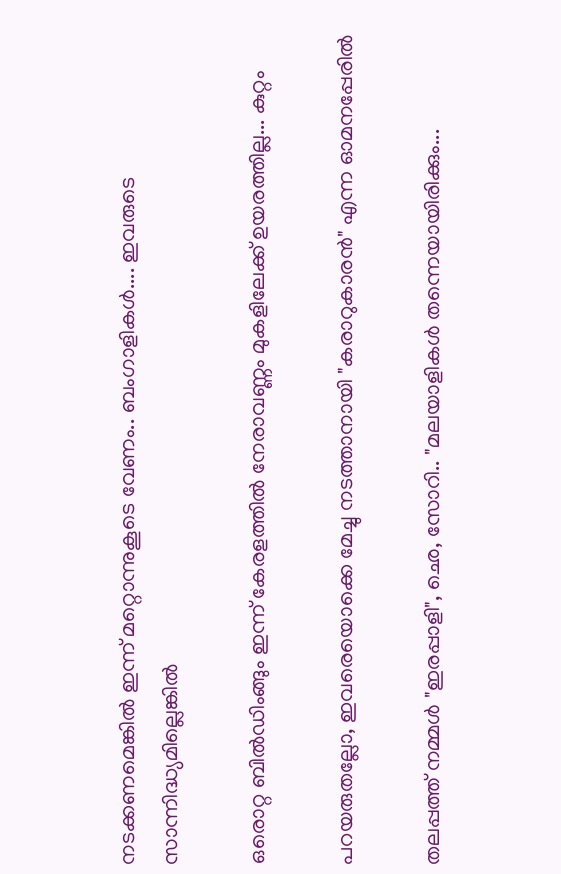നടക്കണമെങ്കില്‍ ഇന്ന് മറ്റൊന്നുകൂടെ വേണം.. ബംഗാളികള്‍.... ഇവരുടെ സാന്നിദ്ധ്യമില്ലെങ്കില്‍

ഒരൊറ്റ ബില്‍ഡിംങ്ങും ഇന്ന് കേരളത്തില്‍ നേരാവണ്ണം മുകളിലേക്ക് ഉയരത്തില്ല... കുറ്റം

പറയരുതല്ലോ, ഇവരെയൊക്കെ മേച്ചു നടത്താനായി "കരാറുകാരന്‍" എന്ന ഓമനപ്പേരില്‍

തലപ്പത്ത് നമ്മള്‍ "ഇരപ്പാളി", ഛെ, സോറി.. "മലയാളികള്‍ തന്നെയായിരിക്കും...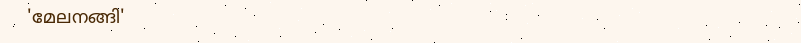'മേലനങ്ങി'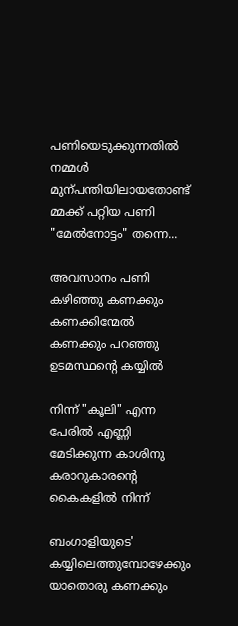പണിയെടുക്കുന്നതില്‍ നമ്മള്‍ മുന്പന്തിയിലായതോണ്ട് മ്മക്ക് പറ്റിയ പണി "മേല്‍നോട്ടം" തന്നെ...

അവസാനം പണി കഴിഞ്ഞു കണക്കും കണക്കിന്മേല്‍ കണക്കും പറഞ്ഞു ഉടമസ്ഥന്റെ കയ്യില്‍

നിന്ന് "കൂലി" എന്ന പേരില്‍ എണ്ണി മേടിക്കുന്ന കാശിനു കരാറുകാരന്റെ കൈകളില്‍ നിന്ന്

ബംഗാളിയുടെ' കയ്യിലെത്തുമ്പോഴേക്കും യാതൊരു കണക്കും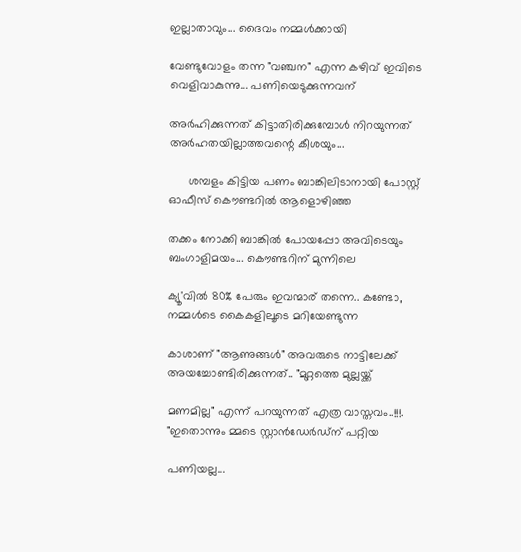ഇല്ലാതാവും... ദൈവം നമ്മള്‍ക്കായി

വേണ്ടുവോളം തന്ന "വഞ്ചന" എന്ന കഴിവ് ഇവിടെ വെളിവാകുന്നു... പണിയെടുക്കുന്നവന്

അര്‍ഹിക്കുന്നത് കിട്ടാതിരിക്കുമ്പോള്‍ നിറയുന്നത് അര്‍ഹതയില്ലാത്തവന്റെ കീശയും...

      ശമ്പളം കിട്ടിയ പണം ബാങ്കിലിടാനായി പോസ്റ്റ്‌ ഓഫീസ് കൌണ്ടറില്‍ ആളൊഴിഞ്ഞ

തക്കം നോക്കി ബാങ്കില്‍ പോയപ്പോ അവിടെയും ബംഗാളിമയം... കൌണ്ടറിന് മുന്നിലെ

ക്യൂ'വില്‍ 80% പേരും ഇവന്മാര് തന്നെ.. കണ്ടോ, നമ്മള്‍ടെ കൈകളിലൂടെ മറിയേണ്ടുന്ന

കാശാണ് "ആണുങ്ങള്‍" അവരുടെ നാട്ടിലേക്ക് അയച്ചോണ്ടിരിക്കുന്നത്.. "മുറ്റത്തെ മുല്ലയ്ക്ക്

മണമില്ല" എന്ന് പറയുന്നത് എത്ര വാസ്തവം..!!!. "ഇതൊന്നും മ്മടെ സ്റ്റാന്‍ഡേര്‍ഡ്ന് പറ്റിയ

പണിയല്ല...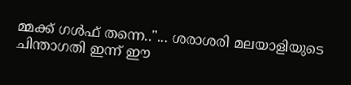മ്മക്ക് ഗള്‍ഫ്‌ തന്നെ.."... ശരാശരി മലയാളിയുടെ ചിന്താഗതി ഇന്ന് ഈ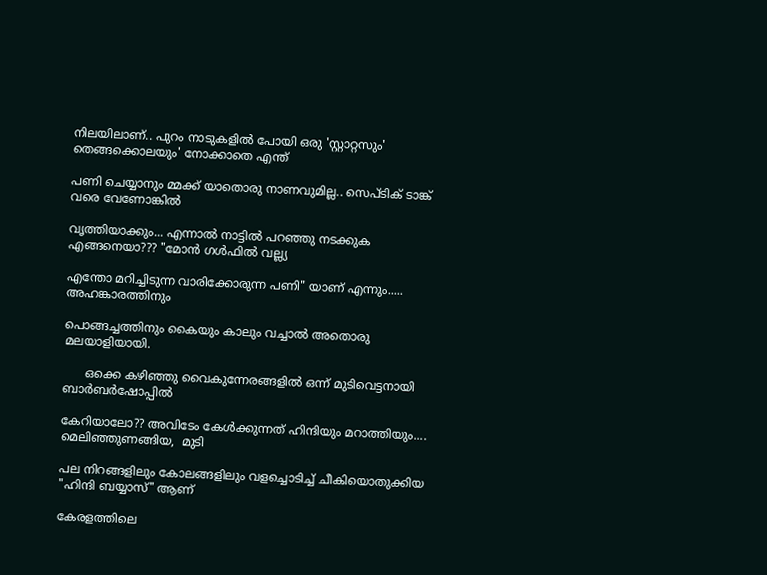നിലയിലാണ്.. പുറം നാടുകളില്‍ പോയി ഒരു 'സ്റ്റാറ്റസും' തെങ്ങക്കൊലയും' നോക്കാതെ എന്ത്

പണി ചെയ്യാനും മ്മക്ക് യാതൊരു നാണവുമില്ല.. സെപ്ടിക് ടാങ്ക് വരെ വേണോങ്കില്‍

വൃത്തിയാക്കും... എന്നാല്‍ നാട്ടില്‍ പറഞ്ഞു നടക്കുക എങ്ങനെയാ??? "മോന്‍ ഗള്‍ഫില്‍ വല്ല്യ

എന്തോ മറിച്ചിടുന്ന വാരിക്കോരുന്ന പണി" യാണ് എന്നും..... അഹങ്കാരത്തിനും

പൊങ്ങച്ചത്തിനും കൈയും കാലും വച്ചാല്‍ അതൊരു മലയാളിയായി.

      ഒക്കെ കഴിഞ്ഞു വൈകുന്നേരങ്ങളില്‍ ഒന്ന് മുടിവെട്ടനായി ബാര്‍ബര്‍ഷോപ്പില്‍

കേറിയാലോ?? അവിടേം കേള്‍ക്കുന്നത് ഹിന്ദിയും മറാത്തിയും.... മെലിഞ്ഞുണങ്ങിയ,  മുടി

പല നിറങ്ങളിലും കോലങ്ങളിലും വളച്ചൊടിച്ച് ചീകിയൊതുക്കിയ "ഹിന്ദി ബയ്യാസ്" ആണ്

കേരളത്തിലെ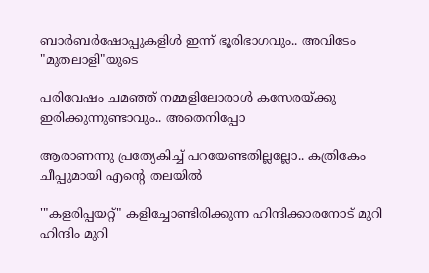ബാര്‍ബര്‍ഷോപ്പുകളിള്‍ ഇന്ന് ഭൂരിഭാഗവും.. അവിടേം "മുതലാളി"യുടെ

പരിവേഷം ചമഞ്ഞ് നമ്മളിലോരാള്‍ കസേരയ്ക്കു ഇരിക്കുന്നുണ്ടാവും.. അതെനിപ്പോ

ആരാണന്നു പ്രത്യേകിച്ച് പറയേണ്ടതില്ലല്ലോ.. കത്രികേം ചീപ്പുമായി എന്റെ തലയില്‍

'"കളരിപ്പയറ്റ്" കളിച്ചോണ്ടിരിക്കുന്ന ഹിന്ദിക്കാരനോട് മുറി ഹിന്ദിം മുറി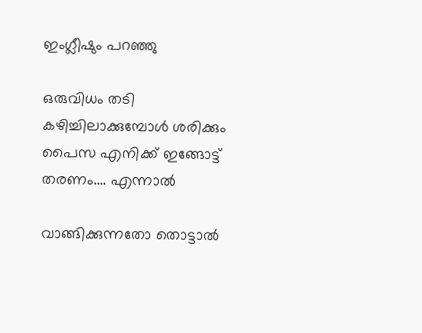ഇംഗ്ലീഷും പറഞ്ഞു

ഒരുവിധം തടി കഴിച്ചിലാക്കുമ്പോള്‍ ശരിക്കും പൈസ എനിക്ക് ഇങ്ങോട്ട് തരണം.... എന്നാല്‍

വാങ്ങിക്കുന്നതോ തൊട്ടാല്‍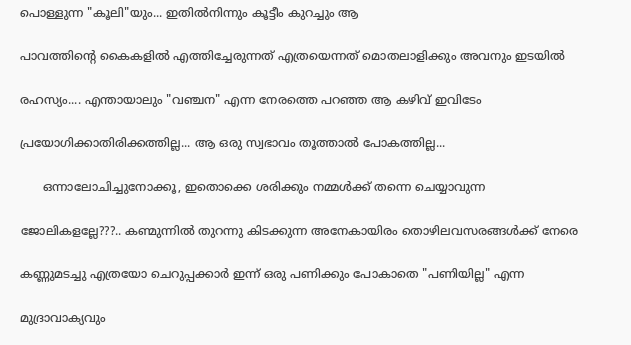പൊള്ളുന്ന "കൂലി"യും... ഇതില്‍നിന്നും കൂട്ടീം കുറച്ചും ആ

പാവത്തിന്റെ കൈകളില്‍ എത്തിച്ചേരുന്നത് എത്രയെന്നത്‌ മൊതലാളിക്കും അവനും ഇടയില്‍

രഹസ്യം.... എന്തായാലും "വഞ്ചന" എന്ന നേരത്തെ പറഞ്ഞ ആ കഴിവ് ഇവിടേം

പ്രയോഗിക്കാതിരിക്കത്തില്ല... ആ ഒരു സ്വഭാവം തൂത്താല്‍ പോകത്തില്ല...

      ഒന്നാലോചിച്ചുനോക്കൂ, ഇതൊക്കെ ശരിക്കും നമ്മള്‍ക്ക് തന്നെ ചെയ്യാവുന്ന

ജോലികളല്ലേ???.. കണ്മുന്നില്‍ തുറന്നു കിടക്കുന്ന അനേകായിരം തൊഴിലവസരങ്ങള്‍ക്ക് നേരെ

കണ്ണുമടച്ചു എത്രയോ ചെറുപ്പക്കാര്‍ ഇന്ന് ഒരു പണിക്കും പോകാതെ "പണിയില്ല" എന്ന

മുദ്രാവാക്യവും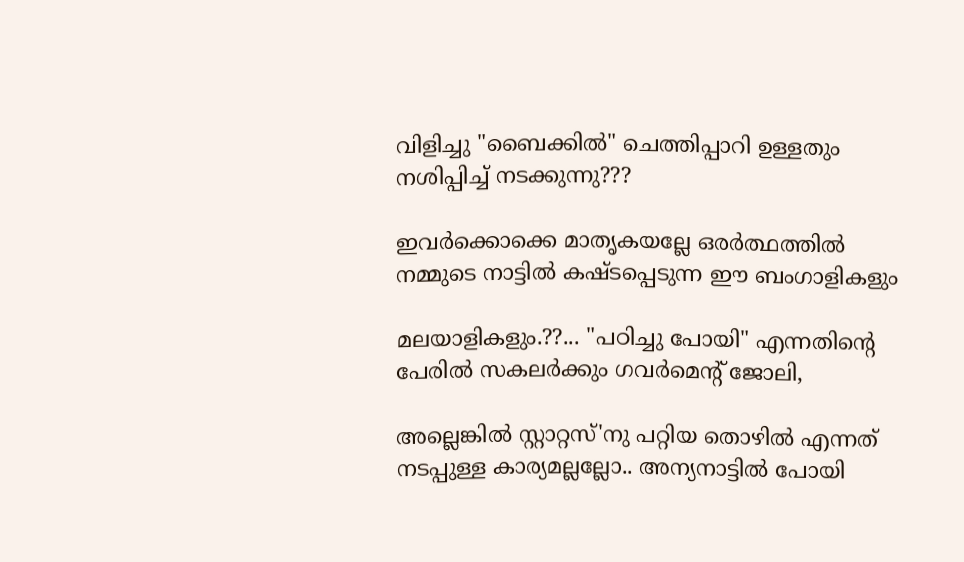വിളിച്ചു "ബൈക്കില്‍" ചെത്തിപ്പാറി ഉള്ളതും നശിപ്പിച്ച് നടക്കുന്നു???

ഇവര്‍ക്കൊക്കെ മാതൃകയല്ലേ ഒരര്‍ത്ഥത്തില്‍ നമ്മുടെ നാട്ടില്‍ കഷ്ടപ്പെടുന്ന ഈ ബംഗാളികളും

മലയാളികളും.??... "പഠിച്ചു പോയി" എന്നതിന്റെ പേരില്‍ സകലര്‍ക്കും ഗവര്‍മെന്റ് ജോലി,

അല്ലെങ്കില്‍ സ്റ്റാറ്റസ്'നു പറ്റിയ തൊഴില്‍ എന്നത് നടപ്പുള്ള കാര്യമല്ലല്ലോ.. അന്യനാട്ടില്‍ പോയി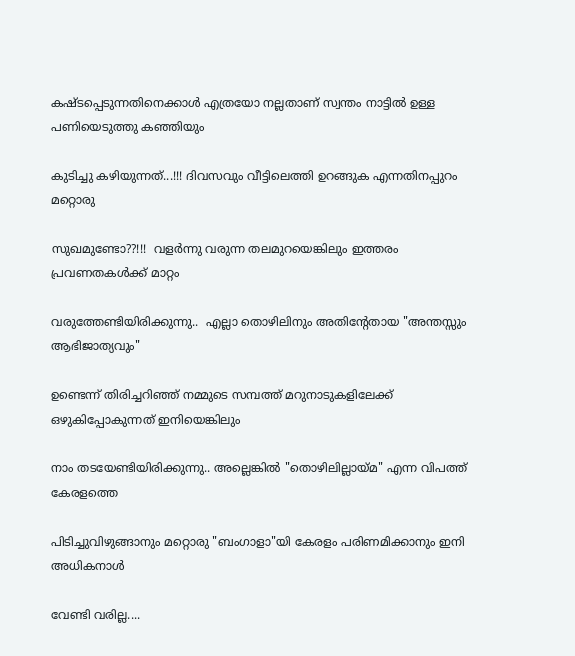കഷ്ടപ്പെടുന്നതിനെക്കാള്‍ എത്രയോ നല്ലതാണ് സ്വന്തം നാട്ടില്‍ ഉള്ള പണിയെടുത്തു കഞ്ഞിയും

കുടിച്ചു കഴിയുന്നത്‌...!!! ദിവസവും വീട്ടിലെത്തി ഉറങ്ങുക എന്നതിനപ്പുറം മറ്റൊരു

സുഖമുണ്ടോ??!!!  വളര്‍ന്നു വരുന്ന തലമുറയെങ്കിലും ഇത്തരം പ്രവണതകള്‍ക്ക് മാറ്റം

വരുത്തേണ്ടിയിരിക്കുന്നു..  എല്ലാ തൊഴിലിനും അതിന്റേതായ "അന്തസ്സും ആഭിജാത്യവും"

ഉണ്ടെന്ന് തിരിച്ചറിഞ്ഞ് നമ്മുടെ സമ്പത്ത് മറുനാടുകളിലേക്ക് ഒഴുകിപ്പോകുന്നത് ഇനിയെങ്കിലും

നാം തടയേണ്ടിയിരിക്കുന്നു.. അല്ലെങ്കില്‍ "തൊഴിലില്ലായ്മ" എന്ന വിപത്ത് കേരളത്തെ

പിടിച്ചുവിഴുങ്ങാനും മറ്റൊരു "ബംഗാളാ"യി കേരളം പരിണമിക്കാനും ഇനി അധികനാള്‍

വേണ്ടി വരില്ല....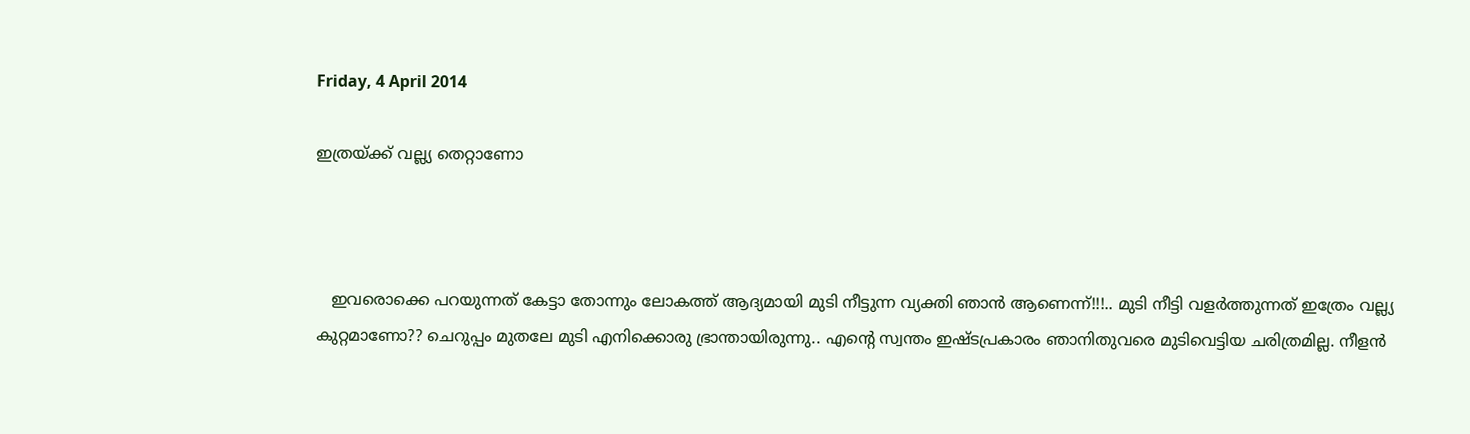Friday, 4 April 2014

ഇത്രയ്ക്ക് വല്ല്യ തെറ്റാണോ



   ഇവരൊക്കെ പറയുന്നത് കേട്ടാ തോന്നും ലോകത്ത് ആദ്യമായി മുടി നീട്ടുന്ന വ്യക്തി ഞാന്‍ ആണെന്ന്!!!.. മുടി നീട്ടി വളര്‍ത്തുന്നത് ഇത്രേം വല്ല്യ കുറ്റമാണോ?? ചെറുപ്പം മുതലേ മുടി എനിക്കൊരു ഭ്രാന്തായിരുന്നു.. എന്‍റെ സ്വന്തം ഇഷ്ടപ്രകാരം ഞാനിതുവരെ മുടിവെട്ടിയ ചരിത്രമില്ല. നീളന്‍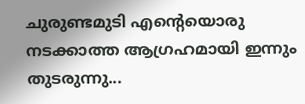ചുരുണ്ടമുടി എന്റെയൊരു നടക്കാത്ത ആഗ്രഹമായി ഇന്നും തുടരുന്നു...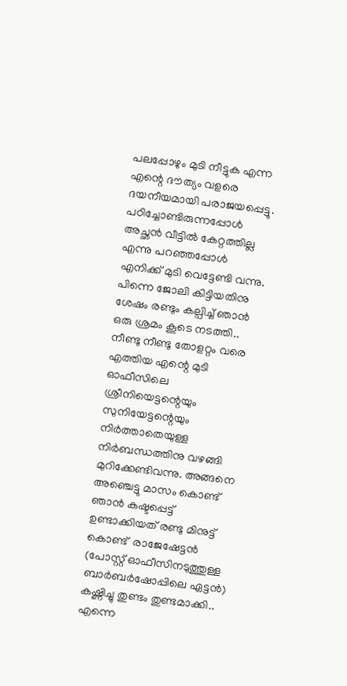പലപ്പോഴും മുടി നീട്ടുക എന്ന എന്റെ ദൗത്യം വളരെ ദയനീയമായി പരാജയപ്പെട്ടു. പഠിച്ചോണ്ടിരുന്നപ്പോള്‍ അച്ഛന്‍ വീട്ടില്‍ കേറ്റത്തില്ല എന്നു പറഞ്ഞപ്പോള്‍ എനിക്ക് മുടി വെട്ടേണ്ടി വന്നു. പിന്നെ ജോലി കിട്ടിയതിനു ശേഷം രണ്ടും കല്പിച്ച് ഞാന്‍ ഒരു ശ്രമം കൂടെ നടത്തി.. നീണ്ടു നീണ്ടു തോളറ്റം വരെ എത്തിയ എന്റെ മുടി ഓഫീസിലെ ശ്രീനിയെട്ടന്റെയും സുനിയേട്ടന്റെയും നിര്‍ത്താതെയുള്ള നിര്‍ബന്ധത്തിനു വഴങ്ങി മുറിക്കേണ്ടിവന്നു. അങ്ങനെ അഞ്ചെട്ടു മാസം കൊണ്ട് ഞാന്‍ കഷ്ടപ്പെട്ട് ഉണ്ടാക്കിയത് രണ്ടു മിനുട്ട് കൊണ്ട്  രാജേഷേട്ടന്‍ (പോസ്റ്റ്‌ ഓഫീസിനടുത്തുള്ള ബാര്‍ബര്‍ഷോപ്പിലെ ഏട്ടന്‍) കഷ്ണിച്ചു തുണ്ടം തുണ്ടമാക്കി.. എന്നെ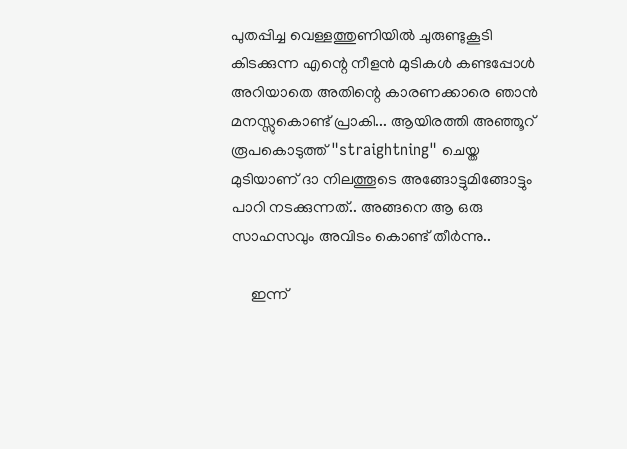പുതപ്പിച്ച വെള്ളത്തുണിയില്‍ ചുരുണ്ടുകൂടി കിടക്കുന്ന എന്റെ നീളന്‍ മുടികള്‍ കണ്ടപ്പോള്‍ അറിയാതെ അതിന്റെ കാരണക്കാരെ ഞാന്‍ മനസ്സുകൊണ്ട് പ്രാകി... ആയിരത്തി അഞ്ഞൂറ് രൂപകൊടുത്ത് "straightning" ചെയ്ത മുടിയാണ് ദാ നിലത്തൂടെ അങ്ങോട്ടുമിങ്ങോട്ടും പാറി നടക്കുന്നത്.. അങ്ങനെ ആ ഒരു സാഹസവും അവിടം കൊണ്ട് തീര്‍ന്നു..

     ഇന്ന്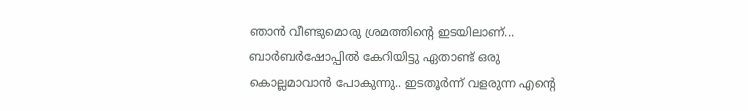ഞാന്‍ വീണ്ടുമൊരു ശ്രമത്തിന്‍റെ ഇടയിലാണ്... ബാര്‍ബര്‍ഷോപ്പില്‍ കേറിയിട്ടു ഏതാണ്ട് ഒരു കൊല്ലമാവാന്‍ പോകുന്നു.. ഇടതൂര്‍ന്ന്‍ വളരുന്ന എന്റെ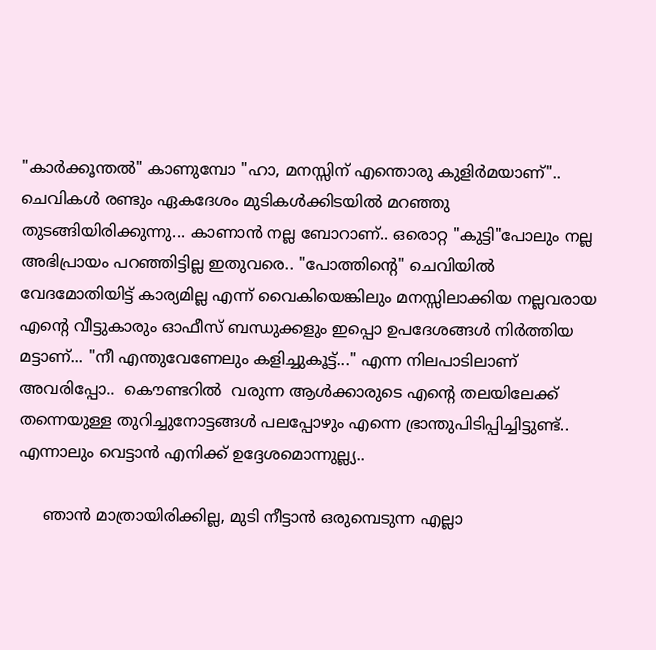"കാര്‍ക്കൂന്തല്‍" കാണുമ്പോ "ഹാ, മനസ്സിന് എന്തൊരു കുളിര്‍മയാണ്".. ചെവികള്‍ രണ്ടും ഏകദേശം മുടികള്‍ക്കിടയില്‍ മറഞ്ഞു തുടങ്ങിയിരിക്കുന്നു... കാണാന്‍ നല്ല ബോറാണ്.. ഒരൊറ്റ "കുട്ടി"പോലും നല്ല അഭിപ്രായം പറഞ്ഞിട്ടില്ല ഇതുവരെ.. "പോത്തിന്‍റെ" ചെവിയില്‍ വേദമോതിയിട്ട് കാര്യമില്ല എന്ന് വൈകിയെങ്കിലും മനസ്സിലാക്കിയ നല്ലവരായ എന്റെ വീട്ടുകാരും ഓഫീസ് ബന്ധുക്കളും ഇപ്പൊ ഉപദേശങ്ങള്‍ നിര്‍ത്തിയ മട്ടാണ്... "നീ എന്തുവേണേലും കളിച്ചുകൂട്ട്‌..." എന്ന നിലപാടിലാണ് അവരിപ്പോ..  കൌണ്ടറില്‍  വരുന്ന ആള്‍ക്കാരുടെ എന്റെ തലയിലേക്ക് തന്നെയുള്ള തുറിച്ചുനോട്ടങ്ങള്‍ പലപ്പോഴും എന്നെ ഭ്രാന്തുപിടിപ്പിച്ചിട്ടുണ്ട്.. എന്നാലും വെട്ടാന്‍ എനിക്ക് ഉദ്ദേശമൊന്നുല്ല്യ..

     ഞാന്‍ മാത്രായിരിക്കില്ല, മുടി നീട്ടാന്‍ ഒരുമ്പെടുന്ന എല്ലാ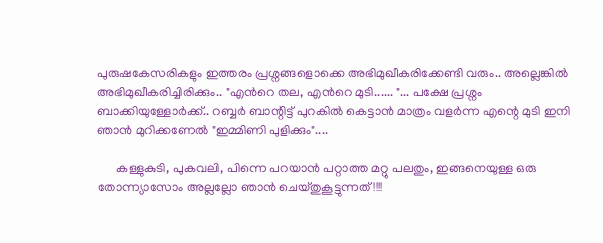പുരുഷകേസരികളും ഇത്തരം പ്രശ്നങ്ങളൊക്കെ അഭിമുഖീകരിക്കേണ്ടി വരും.. അല്ലെങ്കില്‍ അഭിമുഖീകരിച്ചിരിക്കും.. "എന്‍റെ തല, എന്‍റെ മുടി...... "... പക്ഷേ പ്രശ്നം ബാക്കിയുള്ളോര്‍ക്ക്‌.. റബ്ബര്‍ ബാന്റിട്ട് പുറകില്‍ കെട്ടാന്‍ മാത്രം വളര്‍ന്ന എന്റെ മുടി ഇനി ഞാന്‍ മുറിക്കണേല്‍ "ഇമ്മിണി പുളിക്കും"....

      കള്ളുകുടി, പുകവലി, പിന്നെ പറയാന്‍ പറ്റാത്ത മറ്റു പലതും, ഇങ്ങനെയുള്ള ഒരു തോന്ന്യാസോം അല്ലല്ലോ ഞാന്‍ ചെയ്തുകൂട്ടുന്നത്‌!!!!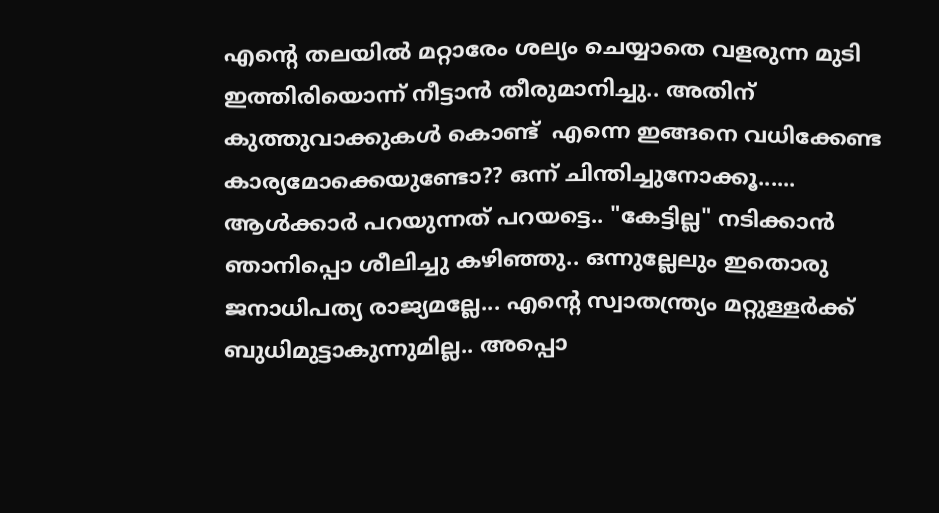എന്റെ തലയില്‍ മറ്റാരേം ശല്യം ചെയ്യാതെ വളരുന്ന മുടി ഇത്തിരിയൊന്ന് നീട്ടാന്‍ തീരുമാനിച്ചു.. അതിന് കുത്തുവാക്കുകള്‍ കൊണ്ട്  എന്നെ ഇങ്ങനെ വധിക്കേണ്ട കാര്യമോക്കെയുണ്ടോ?? ഒന്ന് ചിന്തിച്ചുനോക്കൂ...... ആള്‍ക്കാര്‍ പറയുന്നത് പറയട്ടെ.. "കേട്ടില്ല" നടിക്കാന്‍ ഞാനിപ്പൊ ശീലിച്ചു കഴിഞ്ഞു.. ഒന്നുല്ലേലും ഇതൊരു ജനാധിപത്യ രാജ്യമല്ലേ... എന്റെ സ്വാതന്ത്ര്യം മറ്റുള്ളര്‍ക്ക് ബുധിമുട്ടാകുന്നുമില്ല.. അപ്പൊ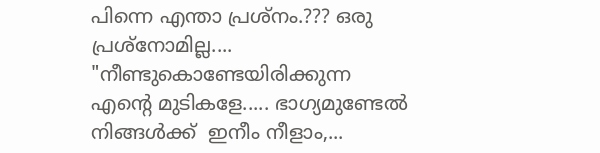പിന്നെ എന്താ പ്രശ്നം.??? ഒരു പ്രശ്നോമില്ല....  "നീണ്ടുകൊണ്ടേയിരിക്കുന്ന എന്റെ മുടികളേ..... ഭാഗ്യമുണ്ടേല്‍ നിങ്ങള്‍ക്ക്  ഇനീം നീളാം,...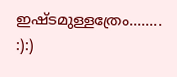ഇഷ്ടമുള്ളത്രേം........ :):)